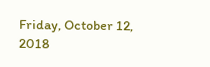Friday, October 12, 2018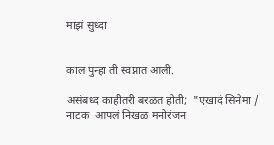माझं सुध्दा


काल पुन्हा ती स्वप्नात आली.

असंबध्द काहीतरी बरळत होती;  "एखादं सिनेमा / नाटक  आपलं निखळ मनोरंजन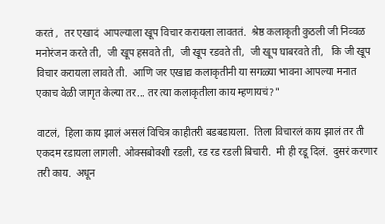करतं ,  तर एखादं  आपल्याला खूप विचार करायला लावततं.  श्रेष्ठ कलाकृती कुठली जी निव्वळ मनोरंजन करते ती,  जी खूप हसवते ती,  जी खूप रडवते ती,  जी खूप घाबरवते ती,   कि जी खूप विचार करायला लावते ती.  आणि जर एखाद्य कलाकृतीनी या सगळ्या भावना आपल्या मनात एकाच वेळी जागृत केल्या तर... तर त्या कलाकृतीला काय म्हणायचं?"

वाटलं,  हिला काय झालं असलं विचित्र काहीतरी बडबडायला.  तिला विचारलं काय झालं तर ती एकदम रडायला लागली. ओक्सबोक्शी रडली, रड रड रडली बिचारी.  मी ही रडू दिलं.  दुसरं करणार तरी काय.  अधून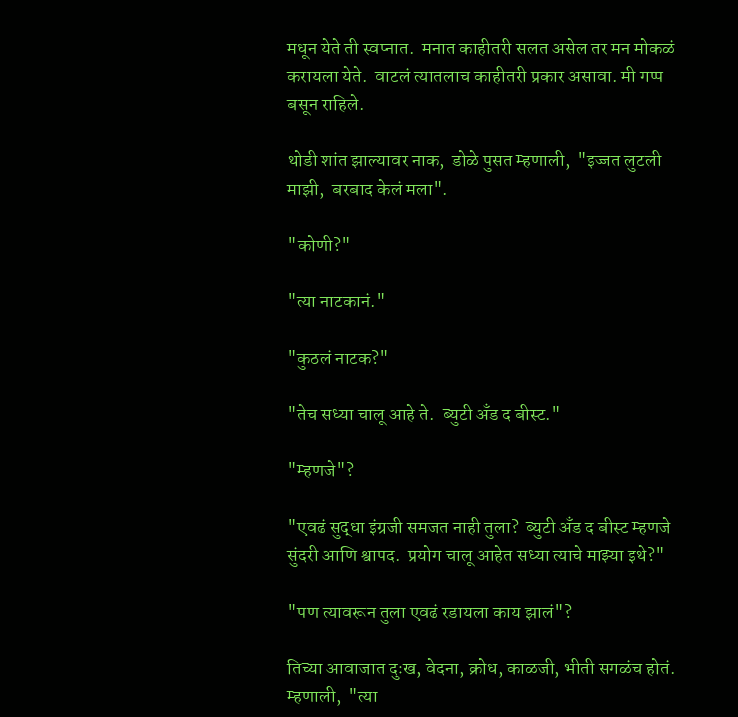मधून येते ती स्वप्नात.  मनात काहीतरी सलत असेल तर मन मोकळं करायला येते.  वाटलं त्यातलाच काहीतरी प्रकार असावा. मी गप्प बसून राहिले.

थोडी शांत झाल्यावर नाक,  डोळे पुसत म्हणाली,  "इज्जत लुटली माझी,  बरबाद केलं मला".

"कोणी?"

"त्या नाटकानं."

"कुठलं नाटक?"

"तेच सध्या चालू आहे ते.  ब्युटी अँड द बीस्ट."

"म्हणजे"?

"एवढं सुद्धा इंग्रजी समजत नाही तुला?  ब्युटी अँड द बीस्ट म्हणजे सुंदरी आणि श्वापद.  प्रयोग चालू आहेत सध्या त्याचे माझ्या इथे?"

"पण त्यावरून तुला एवढं रडायला काय झालं"?

तिच्या आवाजात दुःख, वेदना, क्रोध, काळजी, भीती सगळंच होतं.   म्हणाली,  "त्या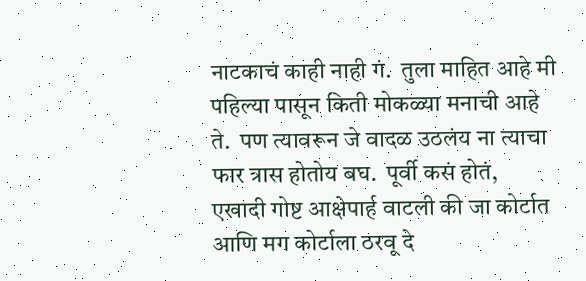नाटकाचं काही नाही गं.  तुला माहित आहे मी पहिल्या पासून किती मोकळ्या मनाची आहे ते.  पण त्यावरून जे वादळ उठलंय ना त्याचा फार त्रास होतोय बघ.  पूर्वी कसं होतं,  एखादी गोष्ट आक्षेपार्ह वाटली की जा कोर्टात आणि मग कोर्टाला ठरवू दे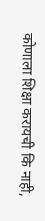कोणाला शिक्षा करायची कि नाही,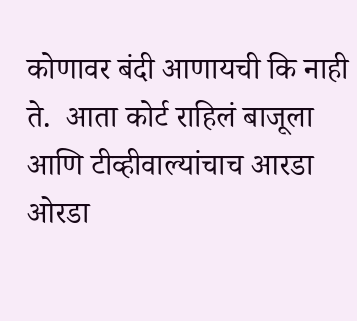कोणावर बंदी आणायची कि नाही ते.  आता कोर्ट राहिलं बाजूला आणि टीव्हीवाल्यांचाच आरडा ओरडा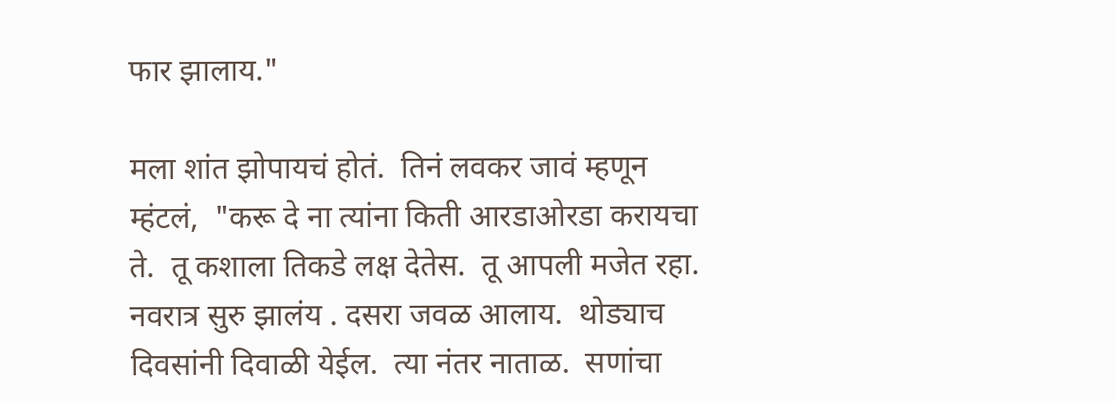फार झालाय."

मला शांत झोपायचं होतं.  तिनं लवकर जावं म्हणून म्हंटलं,  "करू दे ना त्यांना किती आरडाओरडा करायचा ते.  तू कशाला तिकडे लक्ष देतेस.  तू आपली मजेत रहा.  नवरात्र सुरु झालंय . दसरा जवळ आलाय.  थोड्याच दिवसांनी दिवाळी येईल.  त्या नंतर नाताळ.  सणांचा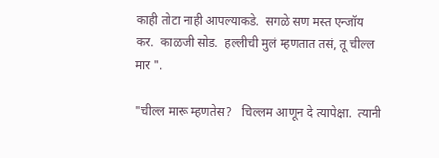काही तोटा नाही आपल्याकडे.  सगळे सण मस्त एन्जॉय कर.  काळजी सोड.  हल्लीची मुलं म्हणतात तसं, तू चील्ल मार ".

"चील्ल मारू म्हणतेस?   चिल्लम आणून दे त्यापेक्षा.  त्यानी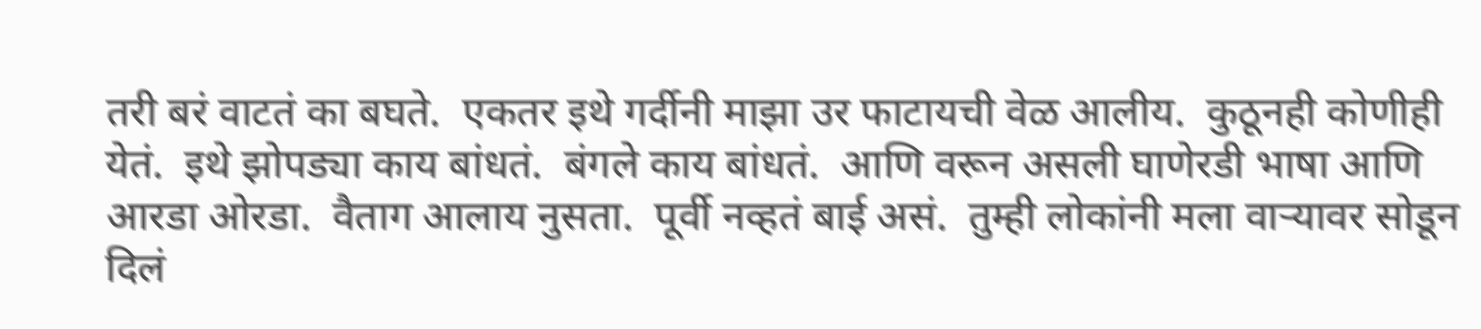तरी बरं वाटतं का बघते.  एकतर इथे गर्दीनी माझा उर फाटायची वेळ आलीय.  कुठूनही कोणीही येतं.  इथे झोपड्या काय बांधतं.  बंगले काय बांधतं.  आणि वरून असली घाणेरडी भाषा आणि आरडा ओरडा.  वैताग आलाय नुसता.  पूर्वी नव्हतं बाई असं.  तुम्ही लोकांनी मला वाऱ्यावर सोडून दिलं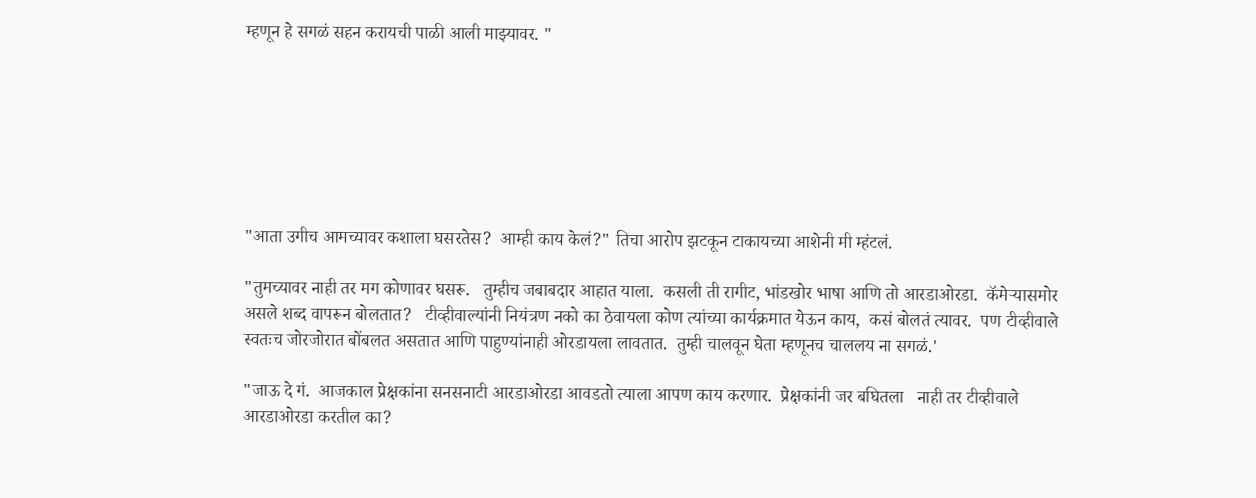म्हणून हे सगळं सहन करायची पाळी आली माझ्यावर. "







"आता उगीच आमच्यावर कशाला घसरतेस?  आम्ही काय केलं?" तिचा आरोप झटकून टाकायच्या आशेनी मी म्हंटलं.

"तुमच्यावर नाही तर मग कोणावर घसरू.   तुम्हीच जबाबदार आहात याला.  कसली ती रागीट, भांडखोर भाषा आणि तो आरडाओरडा.  कॅमेऱ्यासमोर असले शब्द वापरून बोलतात?   टीव्हीवाल्यांनी नियंत्रण नको का ठेवायला कोण त्यांच्या कार्यक्रमात येऊन काय,  कसं बोलतं त्यावर.  पण टीव्हीवाले स्वतःच जोरजोरात बोंबलत असतात आणि पाहुण्यांनाही ओरडायला लावतात.  तुम्ही चालवून घेता म्हणूनच चाललय ना सगळं.'

"जाऊ दे गं.  आजकाल प्रेक्षकांना सनसनाटी आरडाओरडा आवडतो त्याला आपण काय करणार.  प्रेक्षकांनी जर बघितला   नाही तर टीव्हीवाले आरडाओरडा करतील का?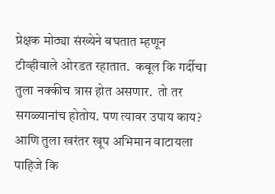प्रेक्षक मोठ्या संख्येने बघतात म्हणून टीव्हीवाले ओरडत रहातात.  कबूल कि गर्दीचा तुला नक्कीच त्रास होत असणार.  तो तर सगळ्यानांच होतोय. पण त्यावर उपाय काय?  आणि तुला खरंतर खूप अभिमान वाटायला पाहिजे कि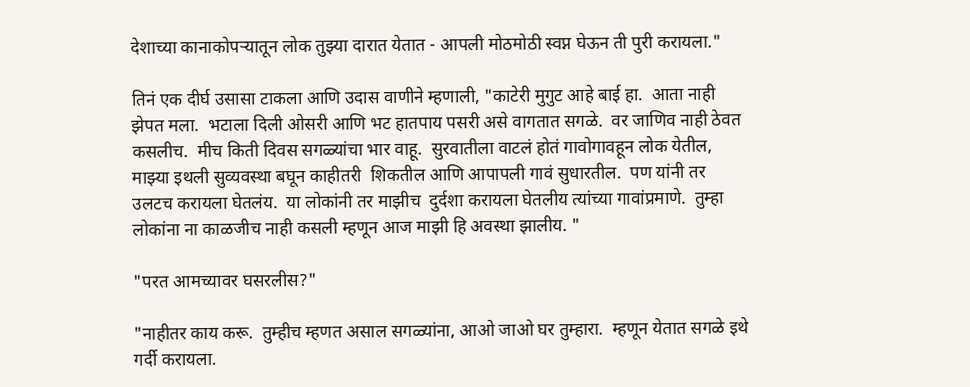देशाच्या कानाकोपऱ्यातून लोक तुझ्या दारात येतात - आपली मोठमोठी स्वप्न घेऊन ती पुरी करायला."

तिनं एक दीर्घ उसासा टाकला आणि उदास वाणीने म्हणाली, "काटेरी मुगुट आहे बाई हा.  आता नाही झेपत मला.  भटाला दिली ओसरी आणि भट हातपाय पसरी असे वागतात सगळे.  वर जाणिव नाही ठेवत कसलीच.  मीच किती दिवस सगळ्यांचा भार वाहू.  सुरवातीला वाटलं होतं गावोगावहून लोक येतील,  माझ्या इथली सुव्यवस्था बघून काहीतरी  शिकतील आणि आपापली गावं सुधारतील.  पण यांनी तर उलटच करायला घेतलंय.  या लोकांनी तर माझीच  दुर्दशा करायला घेतलीय त्यांच्या गावांप्रमाणे.  तुम्हा लोकांना ना काळजीच नाही कसली म्हणून आज माझी हि अवस्था झालीय. "

"परत आमच्यावर घसरलीस?"

"नाहीतर काय करू.  तुम्हीच म्हणत असाल सगळ्यांना, आओ जाओ घर तुम्हारा.  म्हणून येतात सगळे इथे गर्दी करायला.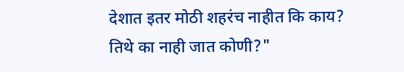देशात इतर मोठी शहरंच नाहीत कि काय? तिथे का नाही जात कोणी?"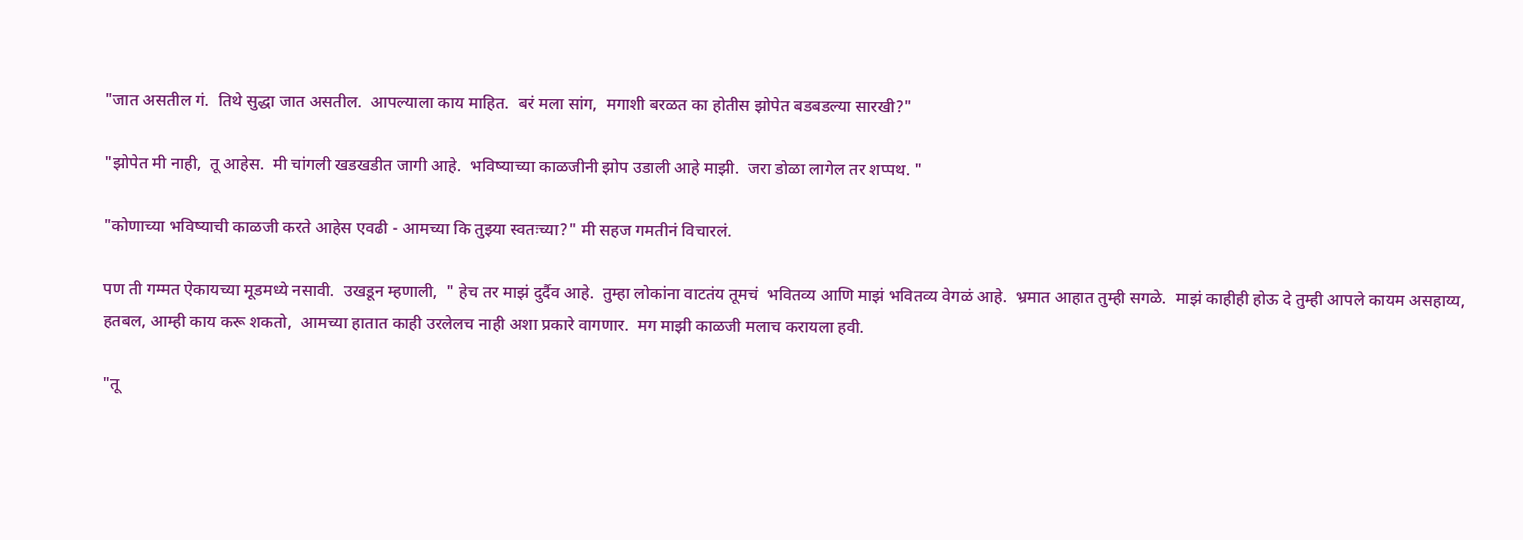"जात असतील गं.  तिथे सुद्धा जात असतील.  आपल्याला काय माहित.  बरं मला सांग,  मगाशी बरळत का होतीस झोपेत बडबडल्या सारखी?"

"झोपेत मी नाही,  तू आहेस.  मी चांगली खडखडीत जागी आहे.  भविष्याच्या काळजीनी झोप उडाली आहे माझी.  जरा डोळा लागेल तर शप्पथ. "

"कोणाच्या भविष्याची काळजी करते आहेस एवढी - आमच्या कि तुझ्या स्वतःच्या?" मी सहज गमतीनं विचारलं.

पण ती गम्मत ऐकायच्या मूडमध्ये नसावी.  उखडून म्हणाली,  " हेच तर माझं दुर्दैव आहे.  तुम्हा लोकांना वाटतंय तूमचं  भवितव्य आणि माझं भवितव्य वेगळं आहे.  भ्रमात आहात तुम्ही सगळे.  माझं काहीही होऊ दे तुम्ही आपले कायम असहाय्य, हतबल, आम्ही काय करू शकतो,  आमच्या हातात काही उरलेलच नाही अशा प्रकारे वागणार.  मग माझी काळजी मलाच करायला हवी.

"तू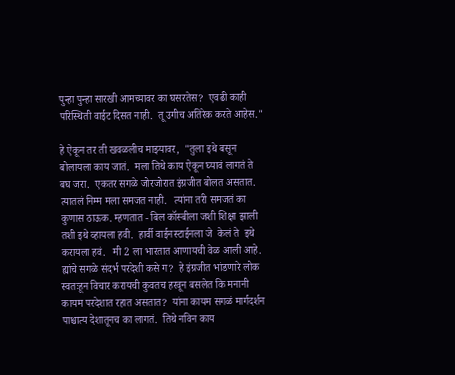पुन्हा पुन्हा सारखी आमच्यावर का घसरतेस?  एवढी काही परिस्थिती वाईट दिसत नाही.  तू उगीच अतिरेक करते आहेस."

हे ऐकून तर ती खवळलीच माझ्यावर,  "तुला इथे बसून बोलायला काय जातं.  मला तिथे काय ऐकून घ्यावं लागतं ते बघ जरा.  एकतर सगळे जोरजोरात इंग्रजीत बोलत असतात.  त्यातलं निम्म मला समजत नाही.   त्यांना तरी समजतं का कुणास ठाऊक. म्हणतात - बिल कॉस्बीला जशी शिक्षा झाली तशी इथे व्हायला हवी.  हार्वी वाईनस्टाईनला जे  केलं ते  इथे करायला हवं.   मी 2 ला भारतात आणायची वेळ आली आहे.  ह्यांचे सगळे संदर्भ परदेशी कसे ग?  हे इंग्रजीत भांडणारे लोक स्वतःहून विचार करायची कुवतच हरवून बसलेत कि मनानी कायम परदेशात रहात असतात?  यांना कायम सगळं मार्गदर्शन पाश्चात्य देशातूनच का लागतं.  तिथे नविन काय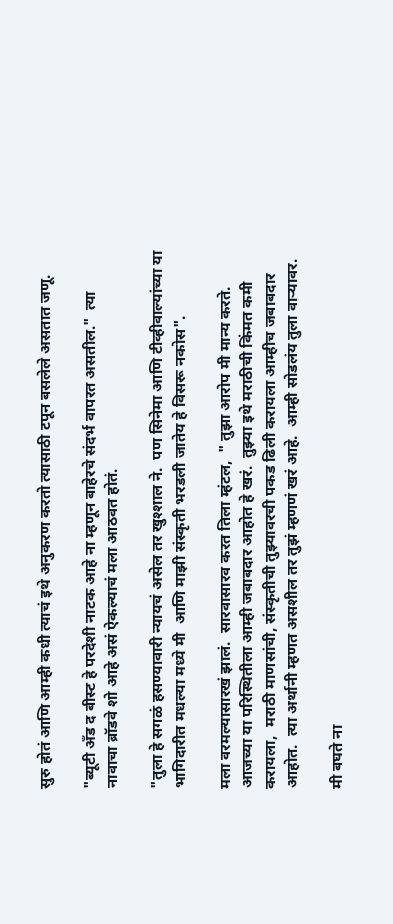सुरु होतं आणि आम्ही कधी त्याचं इथे अनुकरण करतो त्यासाठी टपून बसलेले असतात जणू.

"ब्यूटी अँड द बीस्ट हे परदेशी नाटक आहे ना म्हणून बाहेरचे संदर्भ वापरत असतील."  त्या नावाचा ब्रॉडवे शो आहे असं ऐकल्याचं मला आठवत होतं.

"तुला हे सगळं हसण्यावारी न्यायचं असेल तर खुश्शाल ने.  पण सिनेमा आणि टीव्हीवाल्यांच्या या भागिदारीत मधल्या मध्ये मी  आणि माझी संस्कृती भरडली जातेय हे विसरू नकोस".

मला वरमल्यासारखं झालं.  सारवासारव करत तिला म्हंटल,  " तुझा आरोप मी मान्य करते.  आजच्या या परिस्थितीला आम्ही जबाबदार आहोत हे खरं.  तुझ्या इथे मराठीची किंमत कमी करायला,  मराठी माणसांची, संस्कृतीची तुझ्यावरची पकड ढिली करायला आम्हीच जबाबदार आहोत.  त्या अर्थानी म्हणत असशील तर तुझं म्हणणं खरं आहे.  आम्ही सोडलंय तुला वाऱ्यावर.

मी बघते ना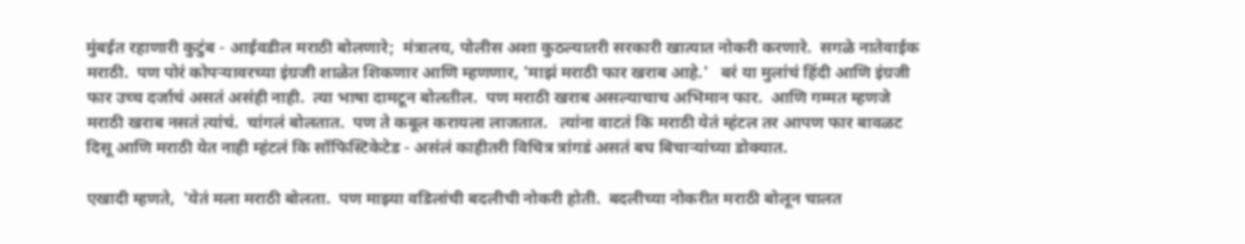मुंबईत रहाणारी कुटुंब - आईवडील मराठी बोलणारे;  मंत्रालय, पोलीस अशा कुठल्यातरी सरकारी खात्यात नोकरी करणारे.  सगळे नातेवाईक मराठी.  पण पोरं कोपऱ्यावरच्या इंग्रजी शाळेत शिकणार आणि म्हणणार, 'माझं मराठी फार खराब आहे.'   बरं या मुलांचं हिंदी आणि इंग्रजी फार उच्च दर्जाचं असतं असंही नाही.  त्या भाषा दामटून बोलतील.  पण मराठी खराब असल्याचाच अभिमान फार.  आणि गम्मत म्हणजे मराठी खराब नसतं त्यांचं.  चांगलं बोलतात.  पण ते कबूल करायला लाजतात.   त्यांना वाटतं कि मराठी येतं म्हंटल तर आपण फार बावळट  दिसू आणि मराठी येत नाही म्हंटलं कि सॉफिस्टिकेटेड - असंलं काहीतरी विचित्र त्रांगडं असतं बघ बिचाऱ्यांच्या डोक्यात.

एखादी म्हणते,  'येतं मला मराठी बोलता.  पण माझ्या वडिलांची बदलीची नोकरी होती.  बदलीच्या नोकरीत मराठी बोलून चालत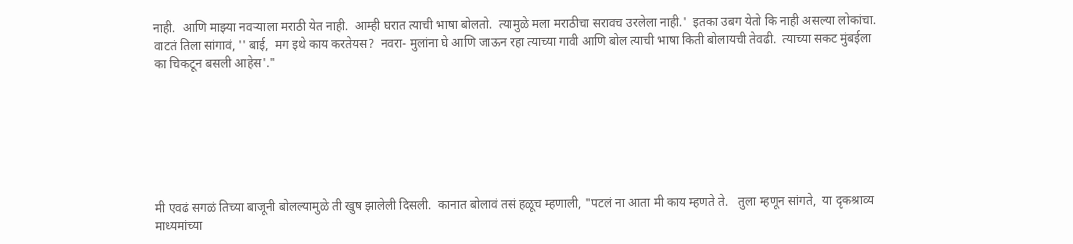नाही.  आणि माझ्या नवऱ्याला मराठी येत नाही.  आम्ही घरात त्याची भाषा बोलतो.  त्यामुळे मला मराठीचा सरावच उरलेला नाही.'  इतका उबग येतो कि नाही असल्या लोकांचा.  वाटतं तिला सांगावं, '' बाई,  मग इथे काय करतेयस?  नवरा- मुलांना घे आणि जाऊन रहा त्याच्या गावी आणि बोल त्याची भाषा किती बोलायची तेवढी.  त्याच्या सकट मुंबईला का चिकटून बसली आहेस'."







मी एवढं सगळं तिच्या बाजूनी बोलल्यामुळे ती खुष झालेली दिसली.  कानात बोलावं तसं हळूच म्हणाली, "पटलं ना आता मी काय म्हणते ते.   तुला म्हणून सांगते,  या दृकश्राव्य माध्यमांच्या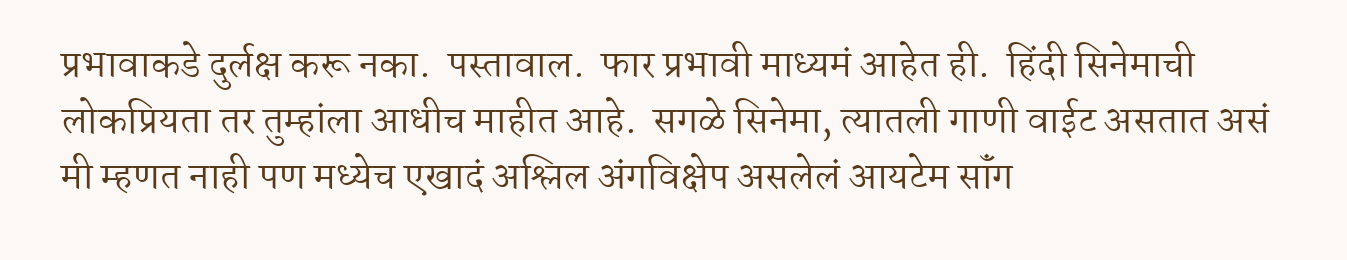प्रभावाकडे दुर्लक्ष करू नका.  पस्तावाल.  फार प्रभावी माध्यमं आहेत ही.  हिंदी सिनेमाची लोकप्रियता तर तुम्हांला आधीच माहीत आहे.  सगळे सिनेमा, त्यातली गाणी वाईट असतात असं मी म्हणत नाही पण मध्येच एखादं अश्लिल अंगविक्षेप असलेलं आयटेम सॉंग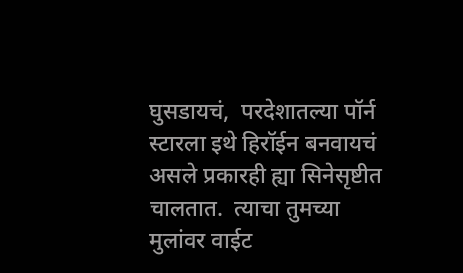घुसडायचं,  परदेशातल्या पॉर्न स्टारला इथे हिरॉईन बनवायचं असले प्रकारही ह्या सिनेसृष्टीत चालतात.  त्याचा तुमच्या मुलांवर वाईट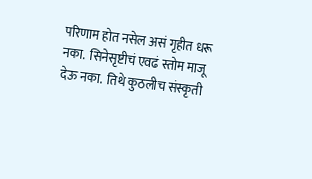परिणाम होत नसेल असं गृहीत धरू नका.  सिनेसृष्टीचं एवढं स्तोम माजू देऊ नका.  तिथे कुठलीच संस्कृती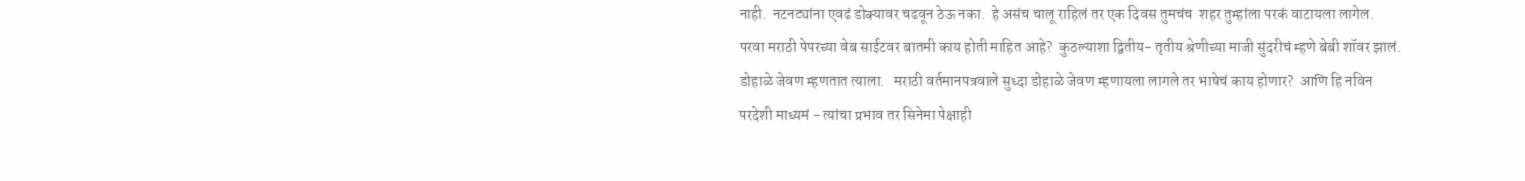नाही.  नटनट्यांना एवढं डोक्यावर चढवून ठेऊ नका.  हे असंच चालू राहिलं तर एक दिवस तुमचंच  शहर तुम्हांला परकं वाटायला लागेल.  परवा मराठी पेपरच्या वेब साईटवर बातमी काय होती माहित आहे?  कुठल्याशा द्वितीय- तृतीय श्रेणीच्या माजी सुंदरीचं म्हणे बेबी शॉवर झालं.  डोहाळे जेवण म्हणतात त्याला.   मराठी वर्तमानपत्रवाले सुध्दा डोहाळे जेवण म्हणायला लागले तर भाषेचं काय होणार?  आणि हि नविन परदेशी माध्यमं - त्यांचा प्रभाव तर सिनेमा पेक्षाही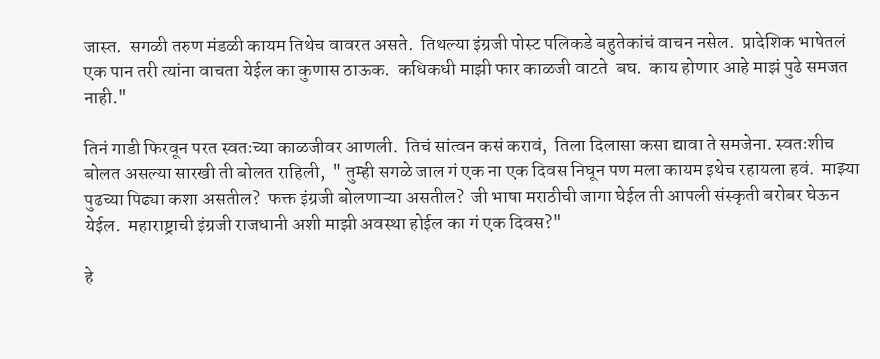जास्त.  सगळी तरुण मंडळी कायम तिथेच वावरत असते.  तिथल्या इंग्रजी पोस्ट पलिकडे बहुतेकांचं वाचन नसेल.  प्रादेशिक भाषेतलं एक पान तरी त्यांना वाचता येईल का कुणास ठाऊक.  कधिकधी माझी फार काळजी वाटते  बघ.  काय होणार आहे माझं पुढे समजत नाही."

तिनं गाडी फिरवून परत स्वतःच्या काळजीवर आणली.  तिचं सांत्वन कसं करावं,  तिला दिलासा कसा द्यावा ते समजेना. स्वतःशीच बोलत असल्या सारखी ती बोलत राहिली,  " तुम्ही सगळे जाल गं एक ना एक दिवस निघून पण मला कायम इथेच रहायला हवं.  माझ्या पुढच्या पिढ्या कशा असतील?  फक्त इंग्रजी बोलणाऱ्या असतील?  जी भाषा मराठीची जागा घेईल ती आपली संस्कृती बरोबर घेऊन येईल.  महाराष्ट्राची इंग्रजी राजधानी अशी माझी अवस्था होईल का गं एक दिवस?"

हे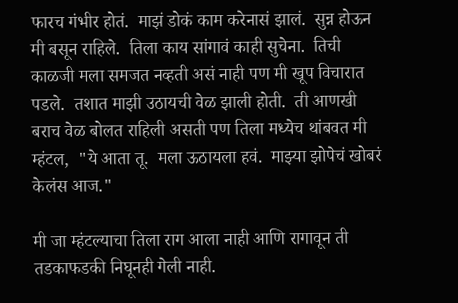फारच गंभीर होतं.  माझं डोकं काम करेनासं झालं.  सुन्न होऊन मी बसून राहिले.  तिला काय सांगावं काही सुचेना.  तिची काळजी मला समजत नव्हती असं नाही पण मी खूप विचारात पडले.  तशात माझी उठायची वेळ झाली होती.  ती आणखी बराच वेळ बोलत राहिली असती पण तिला मध्येच थांबवत मी म्हंटल,  "ये आता तू.  मला ऊठायला हवं.  माझ्या झोपेचं खोबरं केलंस आज."

मी जा म्हंटल्याचा तिला राग आला नाही आणि रागावून ती तडकाफडकी निघूनही गेली नाही.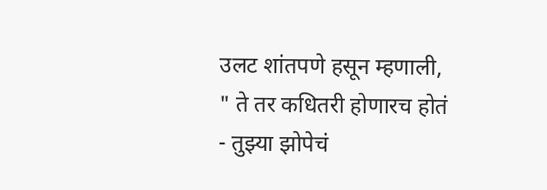उलट शांतपणे हसून म्हणाली, " ते तर कधितरी होणारच होतं - तुझ्या झोपेचं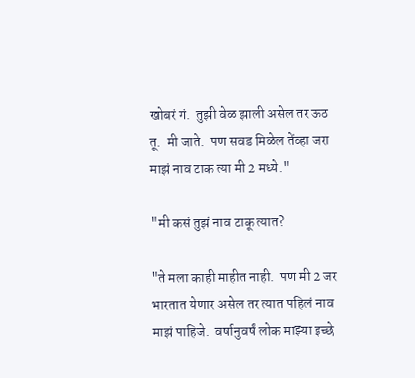खोबरं गं.  तुझी वेळ झाली असेल तर ऊठ तू.  मी जाते.  पण सवड मिळेल तेंव्हा जरा माझं नाव टाक त्या मी 2 मध्ये."

"मी कसं तुझं नाव टाकू त्यात?

"ते मला काही माहीत नाही.  पण मी 2 जर भारतात येणार असेल तर त्यात पहिलं नाव माझं पाहिजे.  वर्षानुवर्षं लोक माझ्या इच्छे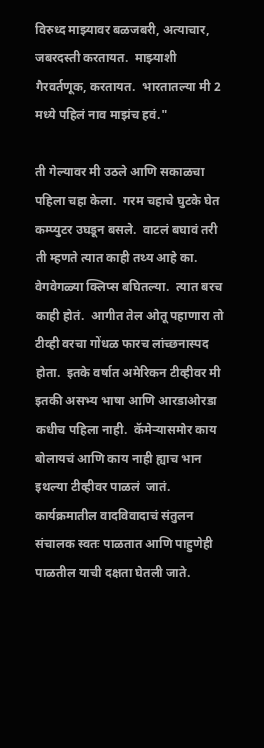विरुध्द माझ्यावर बळजबरी, अत्याचार,  जबरदस्ती करतायत.  माझ्याशी गैरवर्तणूक, करतायत.  भारतातल्या मी 2 मध्ये पहिलं नाव माझंच हवं."

ती गेल्यावर मी उठले आणि सकाळचा पहिला चहा केला.  गरम चहाचे घुटके घेत कम्प्युटर उघडून बसले.  वाटलं बघावं तरी ती म्हणते त्यात काही तथ्य आहे का.  वेगवेगळ्या क्लिप्स बघितल्या.  त्यात बरच काही होतं.  आगीत तेल ओतू पहाणारा तो टीव्ही वरचा गोंधळ फारच लांच्छनास्पद  होता.  इतके वर्षात अमेरिकन टीव्हीवर मी इतकी असभ्य भाषा आणि आरडाओरडा कधीच पहिला नाही.  कॅमेऱ्यासमोर काय बोलायचं आणि काय नाही ह्याच भान इथल्या टीव्हीवर पाळलं  जातं. कार्यक्रमातील वादविवादाचं संतुलन संचालक स्वतः पाळतात आणि पाहुणेही पाळतील याची दक्षता घेतली जाते.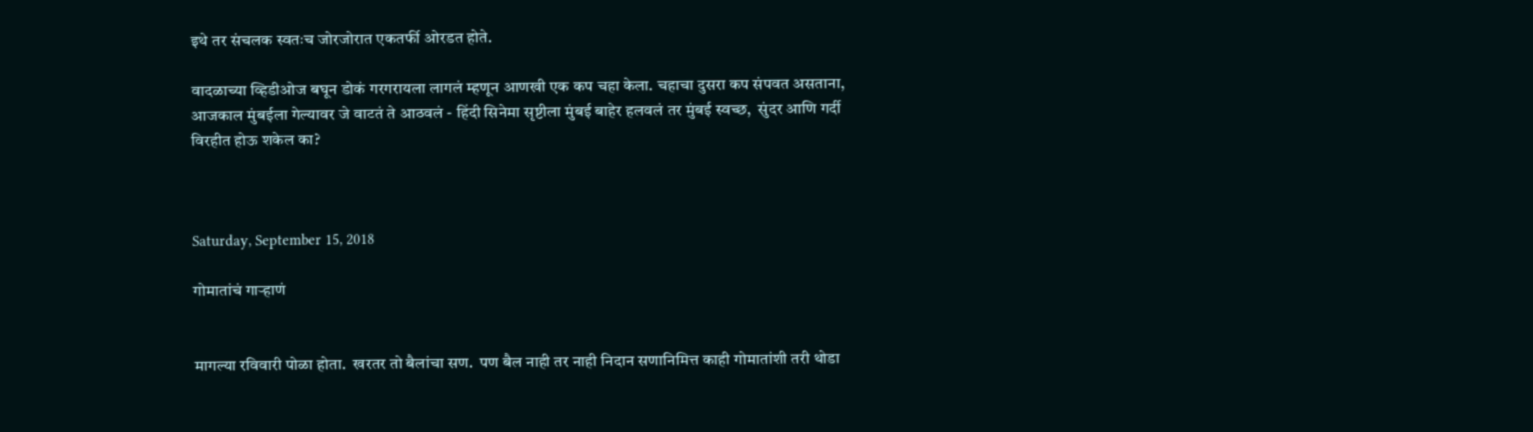इथे तर संचलक स्वतःच जोरजोरात एकतर्फी ओरडत होते.

वादळाच्या व्हिडीओज बघून डोकं गरगरायला लागलं म्हणून आणखी एक कप चहा केला. चहाचा दुसरा कप संपवत असताना, आजकाल मुंबईला गेल्यावर जे वाटतं ते आठवलं - हिंदी सिनेमा सृष्टीला मुंबई बाहेर हलवलं तर मुंबई स्वच्छ,  सुंदर आणि गर्दी विरहीत होऊ शकेल का?



Saturday, September 15, 2018

गोमातांचं गाऱ्हाणं


मागल्या रविवारी पोळा होता.  खरतर तो बैलांचा सण.  पण बैल नाही तर नाही निदान सणानिमित्त काही गोमातांशी तरी थोडा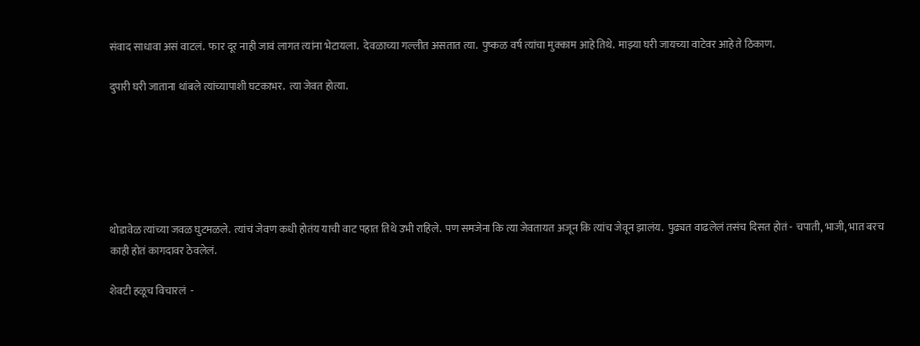संवाद साधावा असं वाटलं.  फार दूर नाही जावं लागत त्यांना भेटायला.  देवळाच्या गल्लीत असतात त्या.  पुष्कळ वर्ष त्यांचा मुक्काम आहे तिथे.  माझ्या घरी जायच्या वाटेवर आहे ते ठिकाण.

दुपारी घरी जाताना थांबले त्यांच्यापाशी घटकाभर.  त्या जेवत होत्या.






थोडावेळ त्यांच्या जवळ घुटमळले.  त्यांचं जेवण कधी होतंय याची वाट पहात तिथे उभी राहिले.  पण समजेना कि त्या जेवतायत अजून कि त्यांच जेवून झालंय.  पुढ्यत वाढलेलं तसंच दिसत होतं - चपाती, भाजी, भात बरच काही होतं कागदावर ठेवलेलं.

शेवटी हळूच विचारलं  -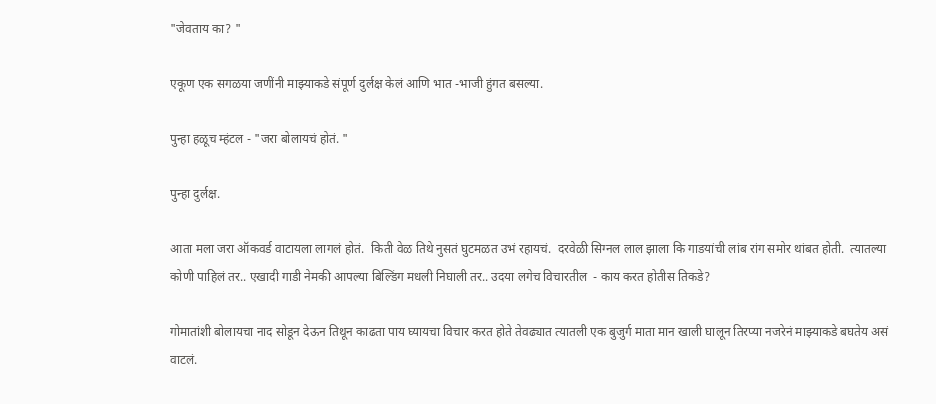"जेवताय का? "

एकूण एक सगळया जणींनी माझ्याकडे संपूर्ण दुर्लक्ष केलं आणि भात -भाजी हुंगत बसल्या.

पुन्हा हळूच म्हंटल - "जरा बोलायचं होतं. "

पुन्हा दुर्लक्ष.

आता मला जरा ऑकवर्ड वाटायला लागलं होतं.  किती वेळ तिथे नुसतं घुटमळत उभं रहायचं.  दरवेळी सिग्नल लाल झाला कि गाडयांची लांब रांग समोर थांबत होती.  त्यातल्या कोणी पाहिलं तर.. एखादी गाडी नेमकी आपल्या बिल्डिंग मधली निघाली तर.. उदया लगेच विचारतील  - काय करत होतीस तिकडे?

गोमातांशी बोलायचा नाद सोडून देऊन तिथून काढता पाय घ्यायचा विचार करत होते तेवढ्यात त्यातली एक बुजुर्ग माता मान खाली घालून तिरप्या नजरेनं माझ्याकडे बघतेय असं वाटलं.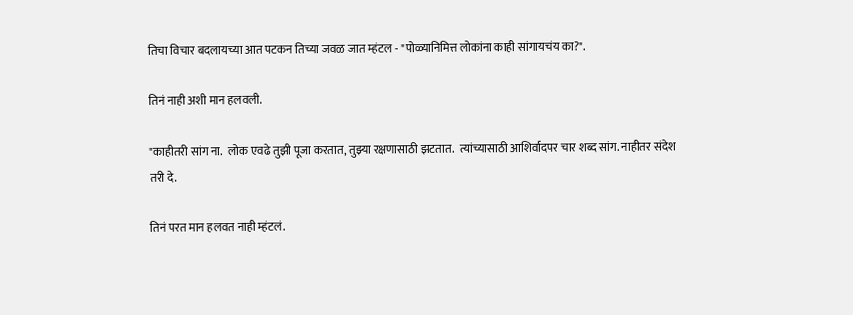तिचा विचार बदलायच्या आत पटकन तिच्या जवळ जात म्हंटल - "पोळ्यानिमित्त लोकांना काही सांगायचंय का?".

तिनं नाही अशी मान हलवली.

"काहीतरी सांग ना.  लोक एवढे तुझी पूजा करतात, तुझ्या रक्षणासाठी झटतात.  त्यांच्यासाठी आशिर्वादपर चार शब्द सांग. नाहीतर संदेश तरी दे.

तिनं परत मान हलवत नाही म्हंटलं.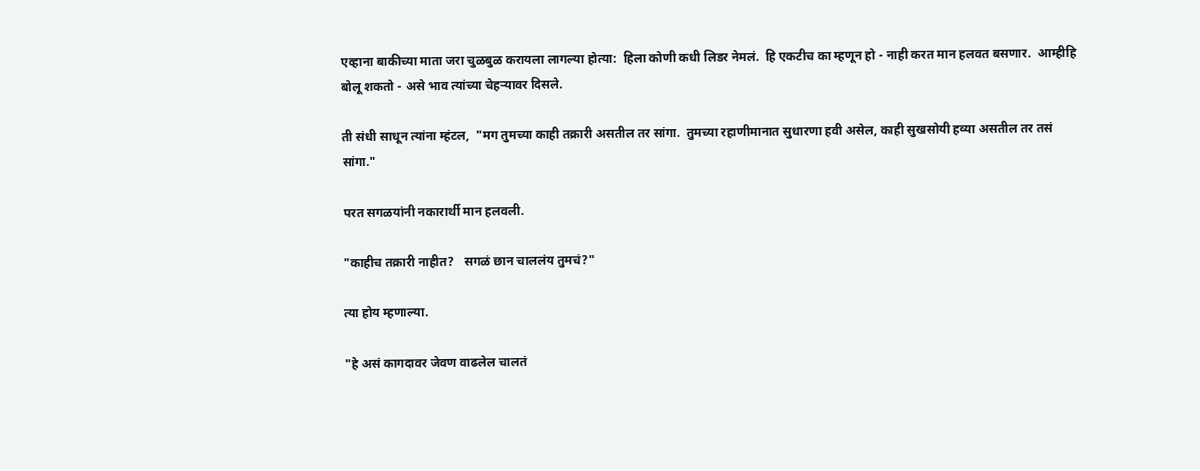एव्हाना बाकीच्या माता जरा चुळबुळ करायला लागल्या होत्या:  हिला कोणी कधी लिडर नेमलं.  हि एकटीच का म्हणून हो - नाही करत मान हलवत बसणार.  आम्हीहि बोलू शकतो - असे भाव त्यांच्या चेहऱ्यावर दिसले.

ती संधी साधून त्यांना म्हंटल,  "मग तुमच्या काही तक्रारी असतील तर सांगा.  तुमच्या रहाणीमानात सुधारणा हवी असेल, काही सुखसोयी हव्या असतील तर तसं सांगा."

परत सगळयांनी नकारार्थी मान हलवली.

"काहीच तक्रारी नाहीत?   सगळं छान चाललंय तुमचं?"

त्या होय म्हणाल्या.

"हे असं कागदावर जेवण वाढलेल चालतं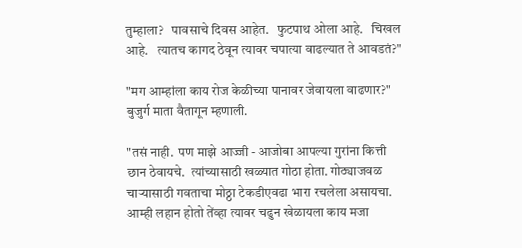तुम्हाला?   पावसाचे दिवस आहेत.   फुटपाथ ओला आहे.   चिखल आहे.   त्यातच कागद ठेवून त्यावर चपात्या वाढल्यात ते आवडतं?"

"मग आम्हांला काय रोज केळीच्या पानावर जेवायला वाढणार?" बुजुर्ग माता वैतागून म्हणाली.

"तसं नाही.  पण माझे आज्जी - आजोबा आपल्या गुरांना कित्ती छान ठेवायचे.  त्यांच्यासाठी खळ्यात गोठा होता. गोठ्याजवळ चाऱ्यासाठी गवताचा मोठ्ठा टेकडीएवढा भारा रचलेला असायचा.   आम्ही लहान होतो तेंव्हा त्यावर चढुन खेळायला काय मजा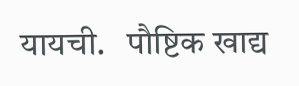यायची.   पौष्टिक खाद्य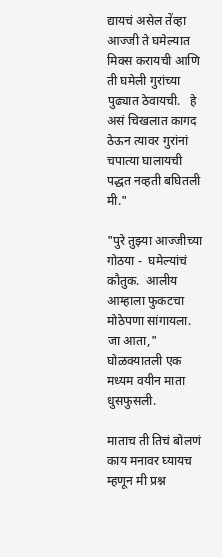द्यायचं असेल तेंव्हा आज्जी ते घमेल्यात मिक्स करायची आणि ती घमेली गुरांच्या पुढ्यात ठेवायची.   हे असं चिखलात कागद ठेऊन त्यावर गुरांनां चपात्या घालायची पद्धत नव्हती बघितली मी."

"पुरे तुझ्या आज्जीच्या गोठया -  घमेल्यांचं कौतुक.  आलीय आम्हाला फुकटचा मोठेपणा सांगायला.  जा आता,"  घोळक्यातली एक मध्यम वयीन माता धुसफुसली.

माताच ती तिचं बोलणं काय मनावर घ्यायच म्हणून मी प्रश्न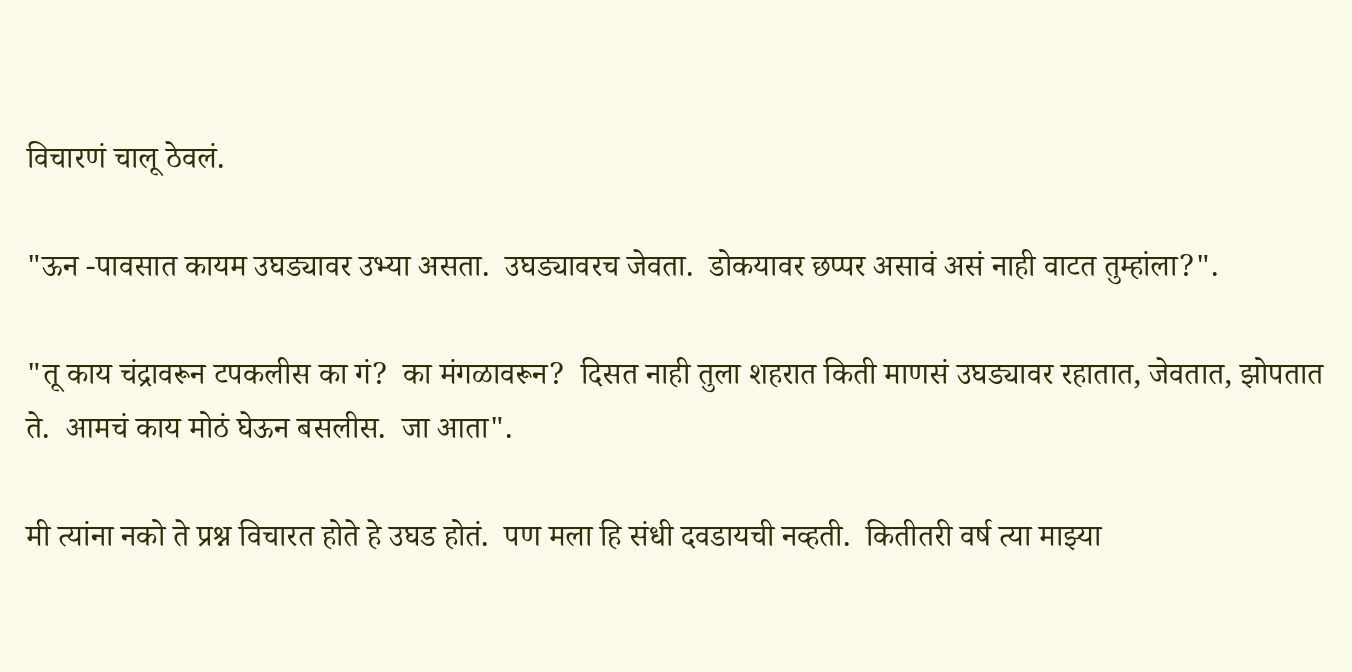विचारणं चालू ठेवलं.

"ऊन -पावसात कायम उघड्यावर उभ्या असता.  उघड्यावरच जेवता.  डोकयावर छप्पर असावं असं नाही वाटत तुम्हांला?".

"तू काय चंद्रावरून टपकलीस का गं?  का मंगळावरून?  दिसत नाही तुला शहरात किती माणसं उघड्यावर रहातात, जेवतात, झोपतात ते.  आमचं काय मोठं घेऊन बसलीस.  जा आता".

मी त्यांना नको ते प्रश्न विचारत होते हे उघड होतं.  पण मला हि संधी दवडायची नव्हती.  कितीतरी वर्ष त्या माझ्या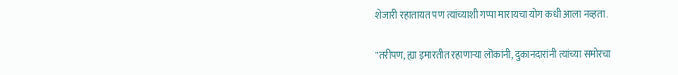शेजारी रहातायत पण त्यांच्याशी गप्पा मारायचा योग कधी आला नव्हता.

"तरीपण, ह्या इमारतीत रहाणाऱ्या लॊकांनी, दुकानदारांनी त्यांच्या समोरचा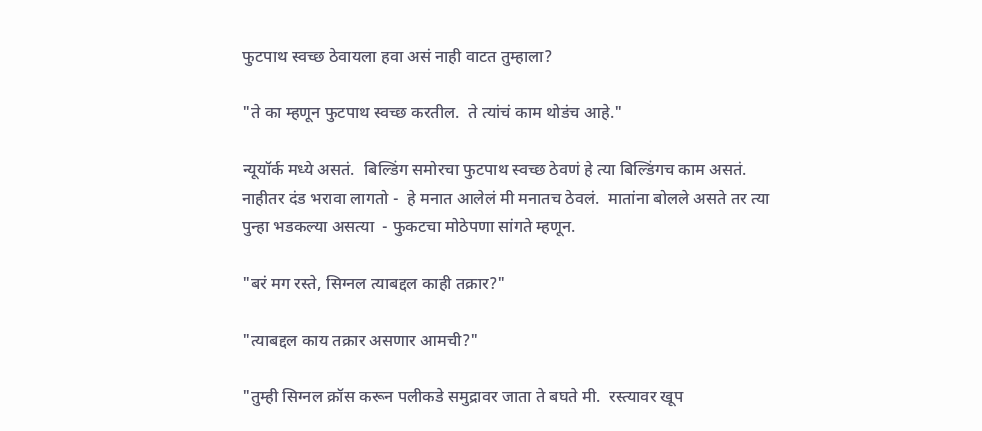फुटपाथ स्वच्छ ठेवायला हवा असं नाही वाटत तुम्हाला?

"ते का म्हणून फुटपाथ स्वच्छ करतील.  ते त्यांचं काम थोडंच आहे."

न्यूयॉर्क मध्ये असतं.  बिल्डिंग समोरचा फुटपाथ स्वच्छ ठेवणं हे त्या बिल्डिंगच काम असतं.  नाहीतर दंड भरावा लागतो -  हे मनात आलेलं मी मनातच ठेवलं.  मातांना बोलले असते तर त्या पुन्हा भडकल्या असत्या  - फुकटचा मोठेपणा सांगते म्हणून.

"बरं मग रस्ते, सिग्नल त्याबद्दल काही तक्रार?"

"त्याबद्दल काय तक्रार असणार आमची?"

"तुम्ही सिग्नल क्रॉस करून पलीकडे समुद्रावर जाता ते बघते मी.  रस्त्यावर खूप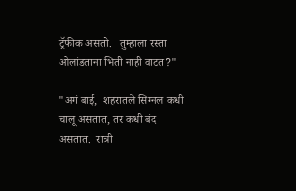ट्रॅफीक असतो.   तुम्हाला रस्ता ओलांडताना भिती नाही वाटत?"

"अगं बाई,  शहरातले सिग्नल कधी चालू असतात, तर कधी बंद असतात.  रात्री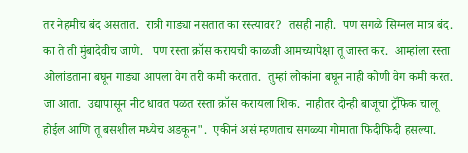तर नेहमीच बंद असतात.  रात्री गाड्या नसतात का रस्त्यावर?  तसही नाही.  पण सगळे सिग्नल मात्र बंद.   का ते ती मुंबादेवीच जाणे.   पण रस्ता क्रॉस करायची काळजी आमच्यापेक्षा तू जास्त कर.  आम्हांला रस्ता ओलांडताना बघून गाड्या आपला वेग तरी कमी करतात.  तुम्हां लोकांना बघून नाही कोणी वेग कमी करत.  जा आता.  उद्यापासून नीट धावत पळत रस्ता क्रॉस करायला शिक.  नाहीतर दोन्ही बाजूचा ट्रॅफिक चालू होईल आणि तू बसशील मध्येच अडकून".  एकीनं असं म्हणताच सगळ्या गोमाता फिदीफिदी हसल्या.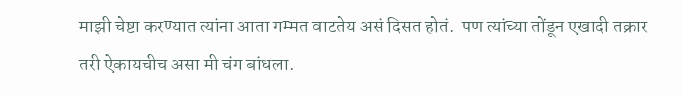माझी चेष्टा करण्यात त्यांना आता गम्मत वाटतेय असं दिसत होतं.  पण त्यांच्या तोंडून एखादी तक्रार तरी ऐकायचीच असा मी चंग बांधला.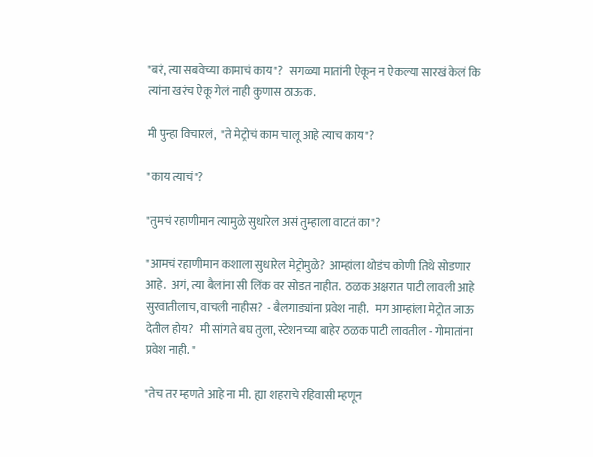"बरं, त्या सबवेच्या कामाचं काय"?   सगळ्या मातांनी ऐकून न ऐकल्या सारखं केलं कि त्यांना खरंच ऐकू गेलं नाही कुणास ठाऊक.

मी पुन्हा विचारलं,  "ते मेट्रोचं काम चालू आहे त्याच काय"?

"काय त्याचं"?

"तुमचं रहाणीमान त्यामुळे सुधारेल असं तुम्हाला वाटतं का"?

"आमचं रहाणीमान कशाला सुधारेल मेट्रोमुळे?  आम्हांला थोडंच कोणी तिथे सोडणार आहे.  अगं, त्या बैलांना सी लिंक वर सोडत नाहीत.  ठळक अक्षरात पाटी लावली आहे सुरवातीलाच, वाचली नाहीस?  - बैलगाड्यांना प्रवेश नाही.   मग आम्हांला मेट्रोत जाऊ देतील होय?   मी सांगते बघ तुला, स्टेशनच्या बाहेर ठळक पाटी लावतील - गोमातांना प्रवेश नाही. "

"तेच तर म्हणते आहे ना मी.  ह्या शहराचे रहिवासी म्हणून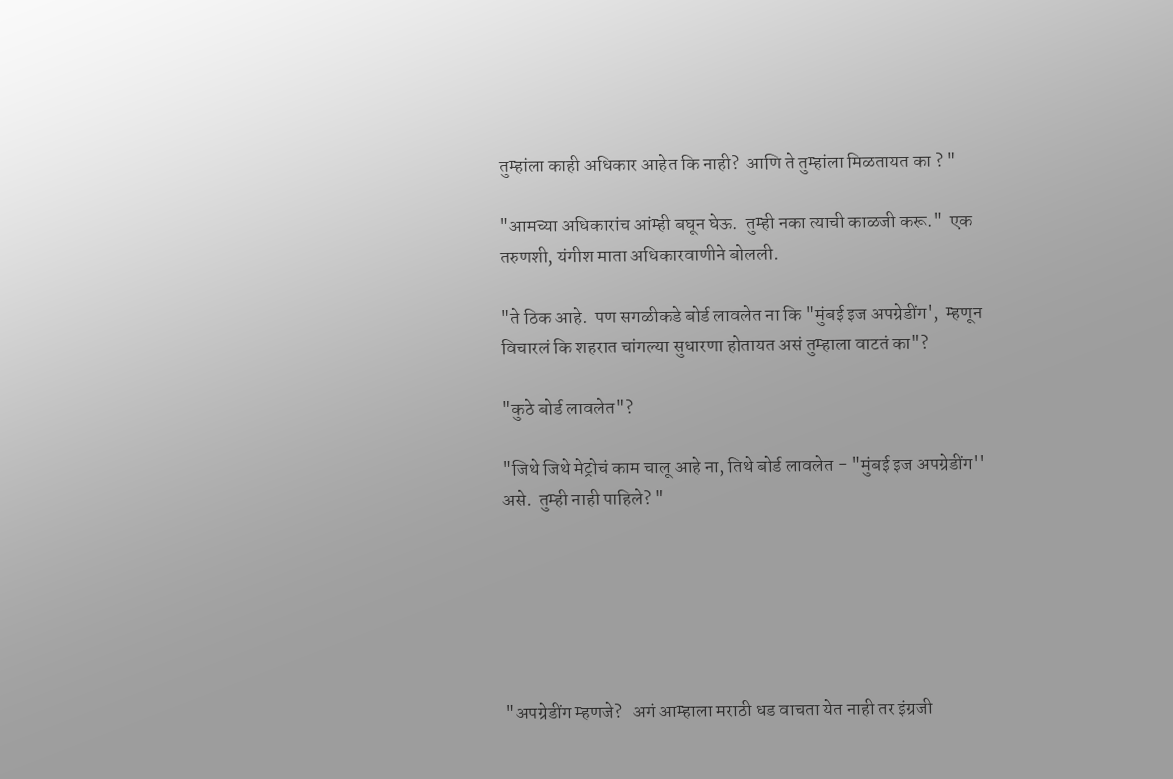तुम्हांला काही अधिकार आहेत कि नाही?  आणि ते तुम्हांला मिळतायत का ? "

"आमच्या अधिकारांच आंम्ही बघून घेऊ.  तुम्ही नका त्याची काळजी करू."  एक तरुणशी, यंगीश माता अधिकारवाणीने बोलली.

"ते ठिक आहे.  पण सगळीकडे बोर्ड लावलेत ना कि "मुंबई इज अपग्रेडींग',  म्हणून विचारलं कि शहरात चांगल्या सुधारणा होतायत असं तुम्हाला वाटतं का"?

"कुठे बोर्ड लावलेत"?

"जिथे जिथे मेट्रोचं काम चालू आहे ना, तिथे बोर्ड लावलेत - "मुंबई इज अपग्रेडींग'' असे.  तुम्ही नाही पाहिले? "






"अपग्रेडींग म्हणजे?   अगं आम्हाला मराठी धड वाचता येत नाही तर इंग्रजी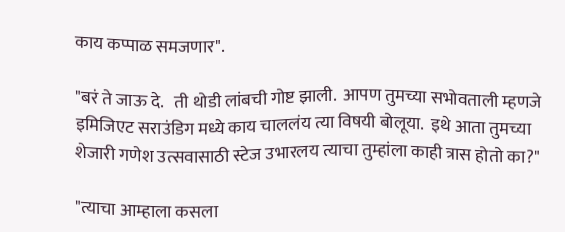काय कप्पाळ समजणार".

"बरं ते जाऊ दे.   ती थोडी लांबची गोष्ट झाली.  आपण तुमच्या सभोवताली म्हणजे इमिजिएट सराउंडिग मध्ये काय चाललंय त्या विषयी बोलूया.  इथे आता तुमच्या शेजारी गणेश उत्सवासाठी स्टेज उभारलय त्याचा तुम्हांला काही त्रास होतो का?"

"त्याचा आम्हाला कसला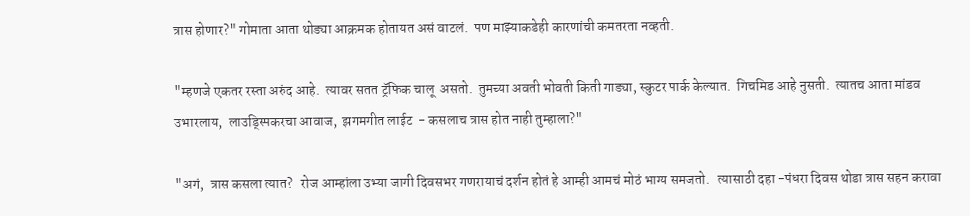त्रास होणार?" गोमाता आता थोड्या आक्रमक होतायत असं वाटलं.  पण माझ्याकडेही कारणांची कमतरता नव्हती.

"म्हणजे एकतर रस्ता अरुंद आहे.  त्यावर सतत ट्रॅफिक चालू  असतो.  तुमच्या अवती भोवती किती गाड्या, स्कुटर पार्क केल्यात.  गिचमिड आहे नुसती.  त्यातच आता मांडव उभारलाय,  लाउड्स्पिकरचा आवाज,  झगमगीत लाईट  - कसलाच त्रास होत नाही तुम्हाला?"

"अगं,  त्रास कसला त्यात?   रोज आम्हांला उभ्या जागी दिवसभर गणरायाचं दर्शन होतं हे आम्ही आमचं मोठं भाग्य समजतो.   त्यासाठी दहा -पंधरा दिवस थोडा त्रास सहन करावा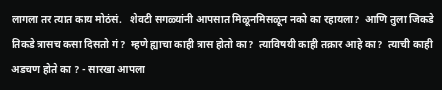लागला तर त्यात काय मोठंसं.   शेवटी सगळ्यांनी आपसात मिळूनमिसळून नको का रहायला?  आणि तुला जिकडे तिकडे त्रासच कसा दिसतो गं?  म्हणे ह्याचा काही त्रास होतो का?  त्याविषयी काही तक्रार आहे का?  त्याची काही अडचण होते का ? - सारखा आपला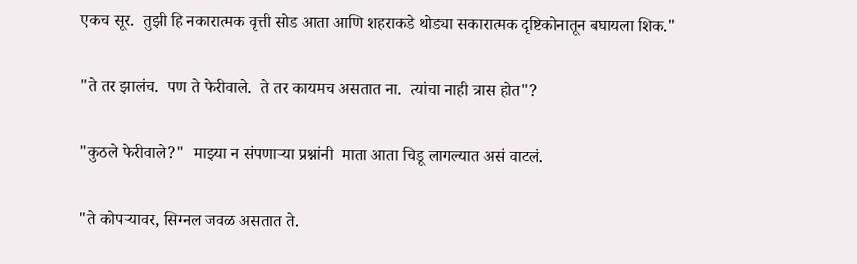एकच सूर.  तुझी हि नकारात्मक वृत्ती सोड आता आणि शहराकडे थोड्या सकारात्मक दृष्टिकोनातून बघायला शिक."

"ते तर झालंच.  पण ते फेरीवाले.  ते तर कायमच असतात ना.  त्यांचा नाही त्रास होत"?

"कुठले फेरीवाले?"  माझ्या न संपणाऱ्या प्रश्नांनी  माता आता चिडू लागल्यात असं वाटलं.

"ते कोपऱ्यावर, सिग्नल जवळ असतात ते.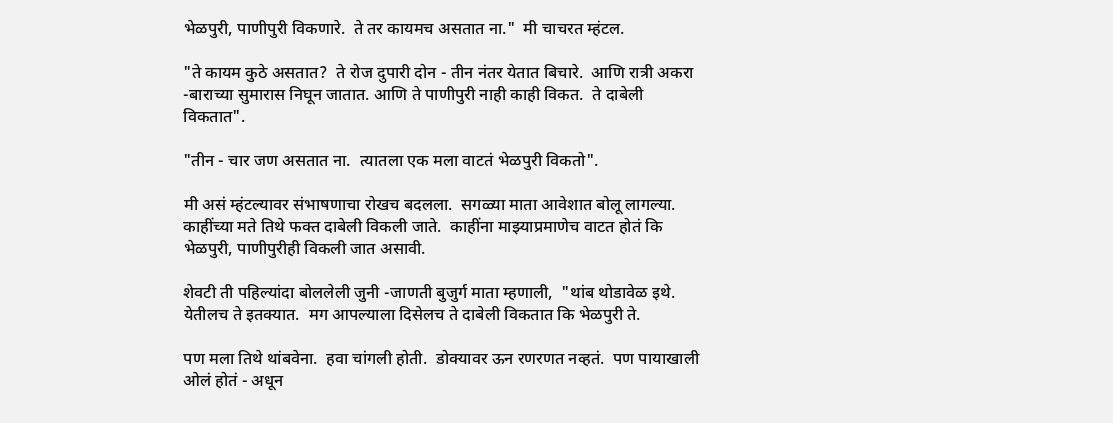भेळपुरी, पाणीपुरी विकणारे.  ते तर कायमच असतात ना."  मी चाचरत म्हंटल.

"ते कायम कुठे असतात?  ते रोज दुपारी दोन - तीन नंतर येतात बिचारे.  आणि रात्री अकरा -बाराच्या सुमारास निघून जातात. आणि ते पाणीपुरी नाही काही विकत.  ते दाबेली विकतात".

"तीन - चार जण असतात ना.  त्यातला एक मला वाटतं भेळपुरी विकतो".

मी असं म्हंटल्यावर संभाषणाचा रोखच बदलला.  सगळ्या माता आवेशात बोलू लागल्या.  काहींच्या मते तिथे फक्त दाबेली विकली जाते.  काहींना माझ्याप्रमाणेच वाटत होतं कि भेळपुरी, पाणीपुरीही विकली जात असावी.

शेवटी ती पहिल्यांदा बोललेली जुनी -जाणती बुजुर्ग माता म्हणाली,  "थांब थोडावेळ इथे.  येतीलच ते इतक्यात.  मग आपल्याला दिसेलच ते दाबेली विकतात कि भेळपुरी ते.

पण मला तिथे थांबवेना.  हवा चांगली होती.  डोक्यावर ऊन रणरणत नव्हतं.  पण पायाखाली ओलं होतं - अधून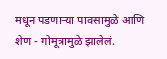मधून पडणाऱ्या पावसामुळे आणि शेण - गोमूत्रामुळे झालेलं.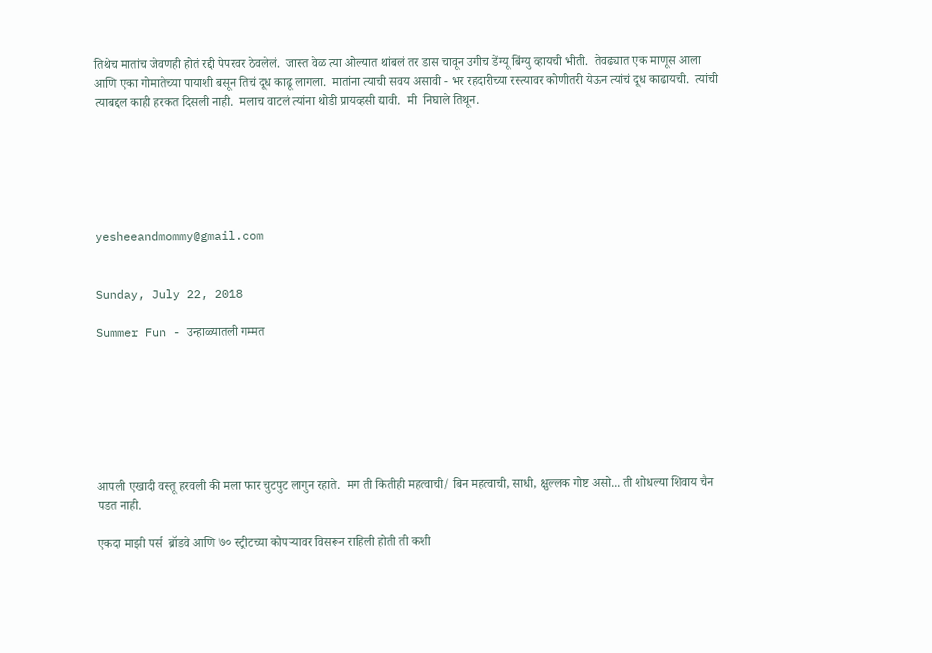तिथेच मातांच जेवणही होतं रद्दी पेपरवर ठेवलेलं.  जास्त वेळ त्या ओल्यात थांबलं तर डास चावून उगीच डेंग्यू बिंग्यु व्हायची भीती.  तेवढ्यात एक माणूस आला आणि एका गोमातेच्या पायाशी बसून तिचं दूध काढू लागला.  मातांना त्याची सवय असावी - भर रहदारीच्या रस्त्यावर कोणीतरी येऊन त्यांचं दूध काढायची.  त्यांची त्याबद्दल काही हरकत दिसली नाही.  मलाच वाटलं त्यांना थोडी प्रायव्हसी द्यावी.  मी  निघाले तिथून.






yesheeandmommy@gmail.com


Sunday, July 22, 2018

Summer Fun - उन्हाळ्यातली गम्मत







आपली एखादी वस्तू हरवली की मला फार चुटपुट लागुन रहाते.  मग ती कितीही महत्वाची/ बिन महत्वाची, साधी, क्षुल्लक गोष्ट असो... ती शोधल्या शिवाय चैन पडत नाही.

एकदा माझी पर्स  ब्रॉडवे आणि ७० स्ट्रीटच्या कोपऱ्यावर विसरून राहिली होती ती कशी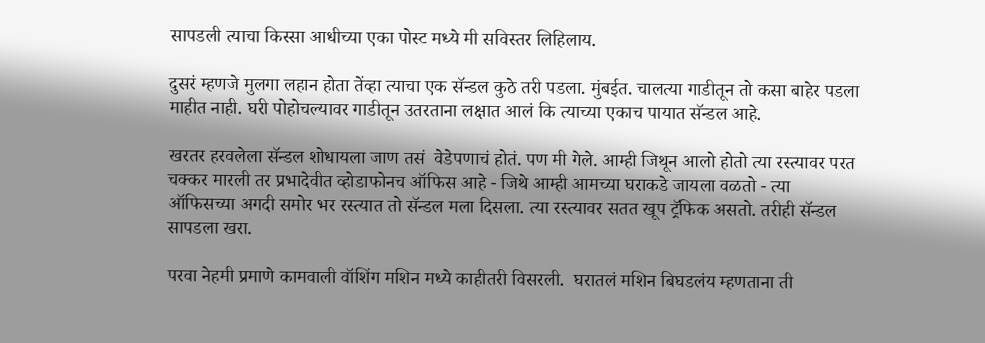सापडली त्याचा किस्सा आधीच्या एका पोस्ट मध्ये मी सविस्तर लिहिलाय.

दुसरं म्हणजे मुलगा लहान होता तेंव्हा त्याचा एक सॅन्डल कुठे तरी पडला. मुंबईत. चालत्या गाडीतून तो कसा बाहेर पडला माहीत नाही. घरी पोहोचल्यावर गाडीतून उतरताना लक्षात आलं कि त्याच्या एकाच पायात सॅन्डल आहे.

खरतर हरवलेला सॅन्डल शोधायला जाण तसं  वेडेपणाचं होतं. पण मी गेले. आम्ही जिथून आलो होतो त्या रस्त्यावर परत चक्कर मारली तर प्रभादेवीत व्होडाफोनच ऑफिस आहे - जिथे आम्ही आमच्या घराकडे जायला वळतो - त्या ऑफिसच्या अगदी समोर भर रस्त्यात तो सॅन्डल मला दिसला. त्या रस्त्यावर सतत खूप ट्रॅफिक असतो. तरीही सॅन्डल सापडला खरा.

परवा नेहमी प्रमाणे कामवाली वॉशिंग मशिन मध्ये काहीतरी विसरली.  घरातलं मशिन बिघडलंय म्हणताना ती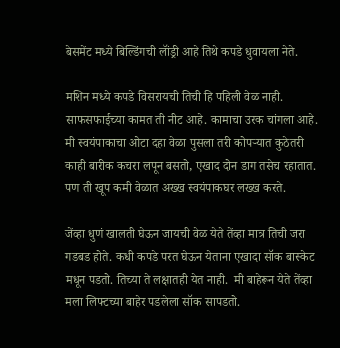बेसमेंट मध्ये बिल्डिंगची लॉंड्री आहे तिथे कपडे धुवायला नेते.

मशिन मध्ये कपडे विसरायची तिची हि पहिली वेळ नाही. साफसफाईच्या कामत ती नीट आहे. कामाचा उरक चांगला आहे. मी स्वयंपाकाचा ओटा दहा वेळा पुसला तरी कोपऱ्यात कुठेतरी काही बारीक कचरा लपून बसतो, एखाद दोन डाग तसेच रहातात.  पण ती खूप कमी वेळात अख्ख स्वयंपाकघर लख्ख करते.

जेंव्हा धुणं खालती घेऊन जायची वेळ येते तेंव्हा मात्र तिची जरा गडबड होते. कधी कपडे परत घेऊन येताना एखादा सॉक बास्केट मधून पडतो. तिच्या ते लक्षातही येत नाही.  मी बाहेरून येते तेंव्हा मला लिफ्टच्या बाहेर पडलेला सॉक सापडतो.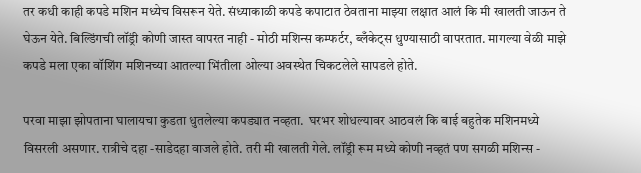तर कधी काही कपडे मशिन मध्येच विसरून येते. संध्याकाळी कपडे कपाटात ठेवताना माझ्या लक्षात आलं कि मी खालती जाऊन ते घेऊन येते. बिल्डिंगची लॉंड्री कोणी जास्त वापरत नाही - मोठी मशिन्स कम्फर्टर, ब्लँकेट्स धुण्यासाठी वापरतात. मागल्या वेळी माझे कपडे मला एका वॉशिंग मशिनच्या आतल्या भिंतीला ओल्या अवस्थेत चिकटलेले सापडले होते.

परवा माझा झोपताना घालायचा कुडता धुतलेल्या कपड्यात नव्हता.  घरभर शोधल्यावर आठवलं कि बाई बहुतेक मशिनमध्ये  विसरली असणार. रात्रीचे दहा -साडेदहा वाजले होते. तरी मी खालती गेले. लॉंड्री रूम मध्ये कोणी नव्हतं पण सगळी मशिन्स -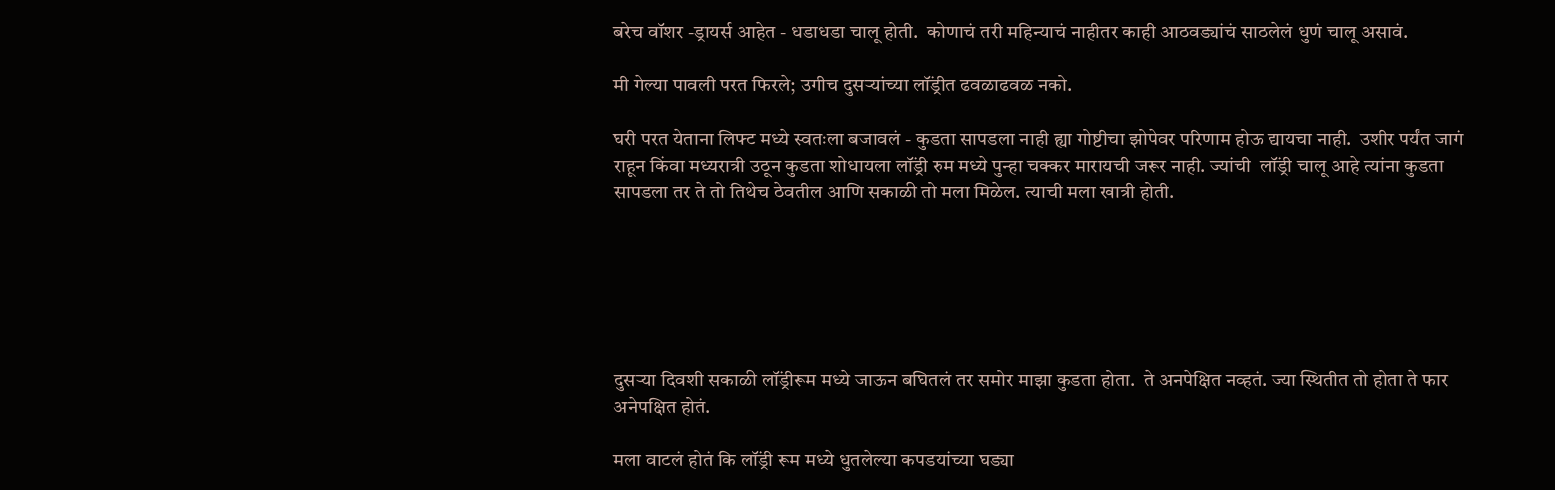बरेच वॉशर -ड्रायर्स आहेत - धडाधडा चालू होती.  कोणाचं तरी महिन्याचं नाहीतर काही आठवड्यांचं साठलेलं धुणं चालू असावं.

मी गेल्या पावली परत फिरले; उगीच दुसऱ्यांच्या लॉंड्रीत ढवळाढवळ नको.

घरी परत येताना लिफ्ट मध्ये स्वतःला बजावलं - कुडता सापडला नाही ह्या गोष्टीचा झोपेवर परिणाम होऊ द्यायचा नाही.  उशीर पर्यंत जागं राहून किंवा मध्यरात्री उठून कुडता शोधायला लॉंड्री रुम मध्ये पुन्हा चक्कर मारायची जरूर नाही. ज्यांची  लॉंड्री चालू आहे त्यांना कुडता सापडला तर ते तो तिथेच ठेवतील आणि सकाळी तो मला मिळेल. त्याची मला खात्री होती.






दुसऱ्या दिवशी सकाळी लॉंड्रीरूम मध्ये जाऊन बघितलं तर समोर माझा कुडता होता.  ते अनपेक्षित नव्हतं. ज्या स्थितीत तो होता ते फार अनेपक्षित होतं.

मला वाटलं होतं कि लॉंड्री रूम मध्ये धुतलेल्या कपडयांच्या घड्या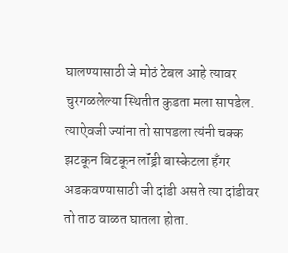घालण्यासाठी जे मोठं टेबल आहे त्यावर चुरगळलेल्या स्थितीत कुडता मला सापडेल. त्याऐवजी ज्यांना तो सापडला त्यंनी चक्क झटकून बिटकून लॉंड्री बास्केटला हँगर अडकवण्यासाठी जी दांडी असते त्या दांडीवर तो ताठ वाळत घातला होता.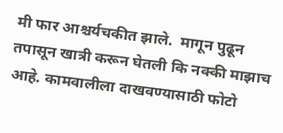मी फार आश्चर्यचकीत झाले.  मागून पुढून तपासून खात्री करून घेतली कि नक्की माझाच आहे. कामवालीला दाखवण्यासाठी फोटो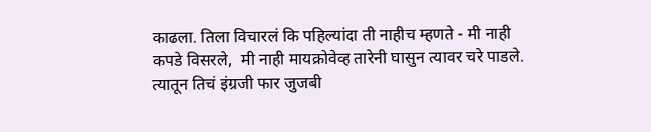काढला. तिला विचारलं कि पहिल्यांदा ती नाहीच म्हणते - मी नाही कपडे विसरले,  मी नाही मायक्रोवेव्ह तारेनी घासुन त्यावर चरे पाडले. त्यातून तिचं इंग्रजी फार जुजबी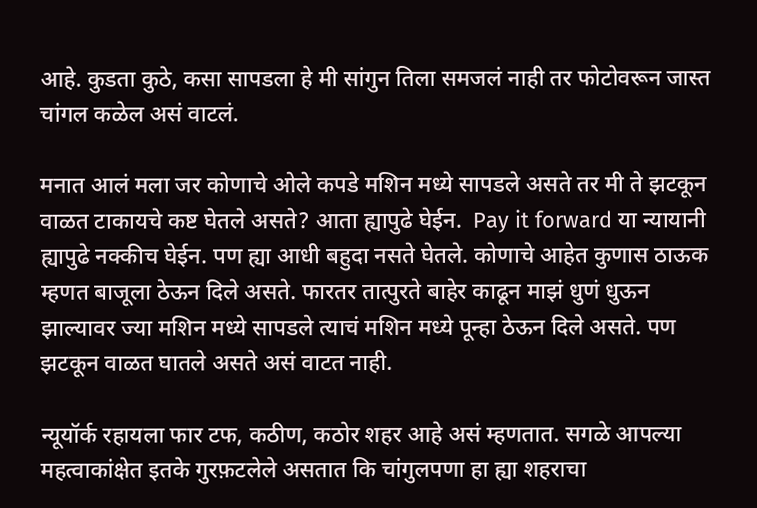आहे. कुडता कुठे, कसा सापडला हे मी सांगुन तिला समजलं नाही तर फोटोवरून जास्त चांगल कळेल असं वाटलं.

मनात आलं मला जर कोणाचे ओले कपडे मशिन मध्ये सापडले असते तर मी ते झटकून वाळत टाकायचे कष्ट घेतले असते? आता ह्यापुढे घेईन.  Pay it forward या न्यायानी ह्यापुढे नक्कीच घेईन. पण ह्या आधी बहुदा नसते घेतले. कोणाचे आहेत कुणास ठाऊक म्हणत बाजूला ठेऊन दिले असते. फारतर तात्पुरते बाहेर काढून माझं धुणं धुऊन झाल्यावर ज्या मशिन मध्ये सापडले त्याचं मशिन मध्ये पून्हा ठेऊन दिले असते. पण झटकून वाळत घातले असते असं वाटत नाही.

न्यूयॉर्क रहायला फार टफ, कठीण, कठोर शहर आहे असं म्हणतात. सगळे आपल्या महत्वाकांक्षेत इतके गुरफ़टलेले असतात कि चांगुलपणा हा ह्या शहराचा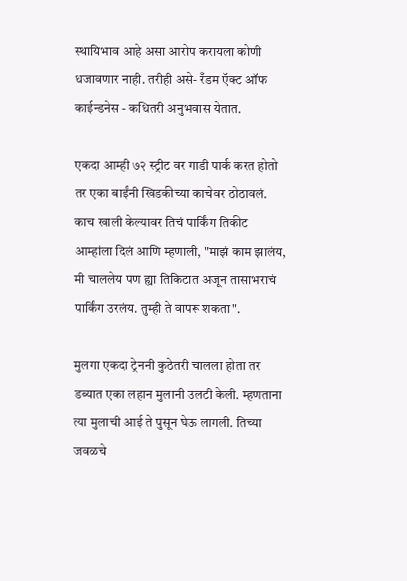स्थायिभाव आहे असा आरोप करायला कोणी धजावणार नाही. तरीही असे- रँडम ऍक्ट ऑफ काईन्डनेस - कधितरी अनुभवास येतात.

एकदा आम्ही ७२ स्ट्रीट वर गाडी पार्क करत होतो तर एका बाईंनी खिडकीच्या काचेवर ठोठावलं. काच खाली केल्यावर तिचं पार्किंग तिकीट आम्हांला दिलं आणि म्हणाली, "माझं काम झालंय, मी चाललेय पण ह्या तिकिटात अजून तासाभराचं पार्किंग उरलंय. तुम्ही ते वापरू शकता".

मुलगा एकदा ट्रेननी कुठेतरी चालला होता तर डब्यात एका लहान मुलानी उलटी केली. म्हणताना त्या मुलाची आई ते पुसून घेऊ लागली. तिच्या जवळचे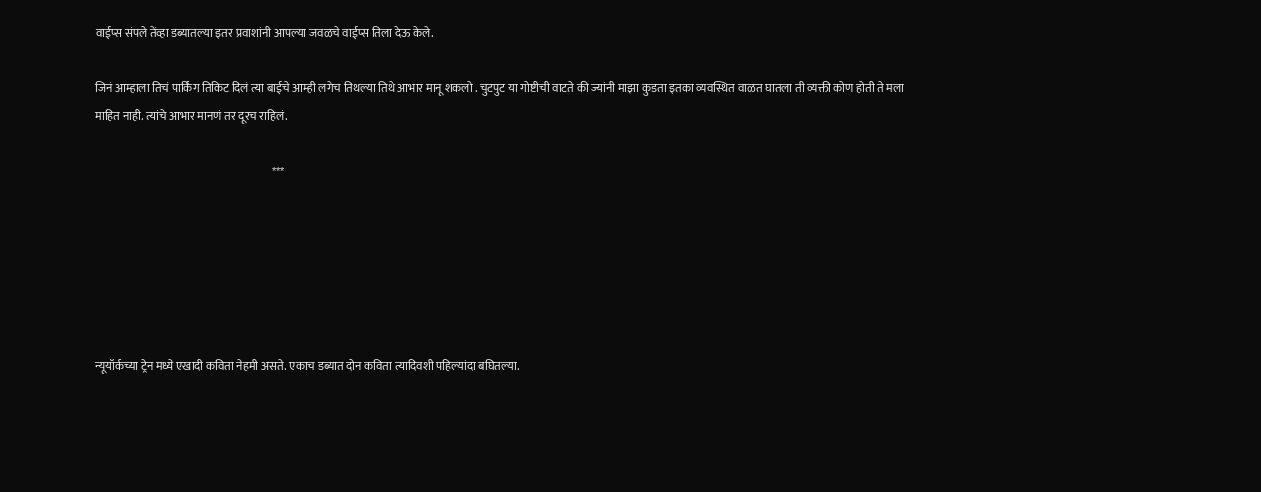वाईप्स संपले तेंव्हा डब्यातल्या इतर प्रवाशांनी आपल्या जवळचे वाईप्स तिला देऊ केले.

जिनं आम्हाला तिचं पार्किंग तिकिट दिलं त्या बाईचे आम्ही लगेच तिथल्या तिथे आभार मानू शकलो . चुटपुट या गोष्टीची वाटते की ज्यांनी माझा कुडता इतका व्यवस्थित वाळत घातला ती व्यक्ती कोण होती ते मला माहित नाही. त्यांचे आभार मानणं तर दूरच राहिलं.

                                                                              ***






न्यूयॉर्कच्या ट्रेन मध्ये एखादी कविता नेहमी असते. एकाच डब्यात दोन कविता त्यादिवशी पहिल्यांदा बघितल्या.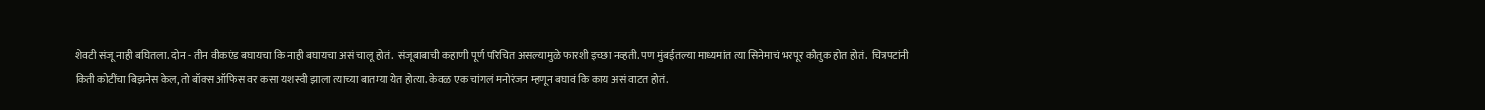शेवटी संजू नाही बघितला. दोन - तीन वीकएंड बघायचा कि नाही बघायचा असं चालू होतं.  संजूबाबाची कहाणी पूर्ण परिचित असल्यामुळे फारशी इच्छा नव्हती. पण मुंबईतल्या माध्यमांत त्या सिनेमाचं भरपूर कौतुक होत होतं.  चित्रपटांनी किती कोटींचा बिझनेस केल, तो बॉक्स ऑफिस वर कसा यशस्वी झाला त्याच्या बातम्या येत होत्या. केवळ एक चांगलं मनोरंजन म्हणून बघावं कि काय असं वाटत होतं.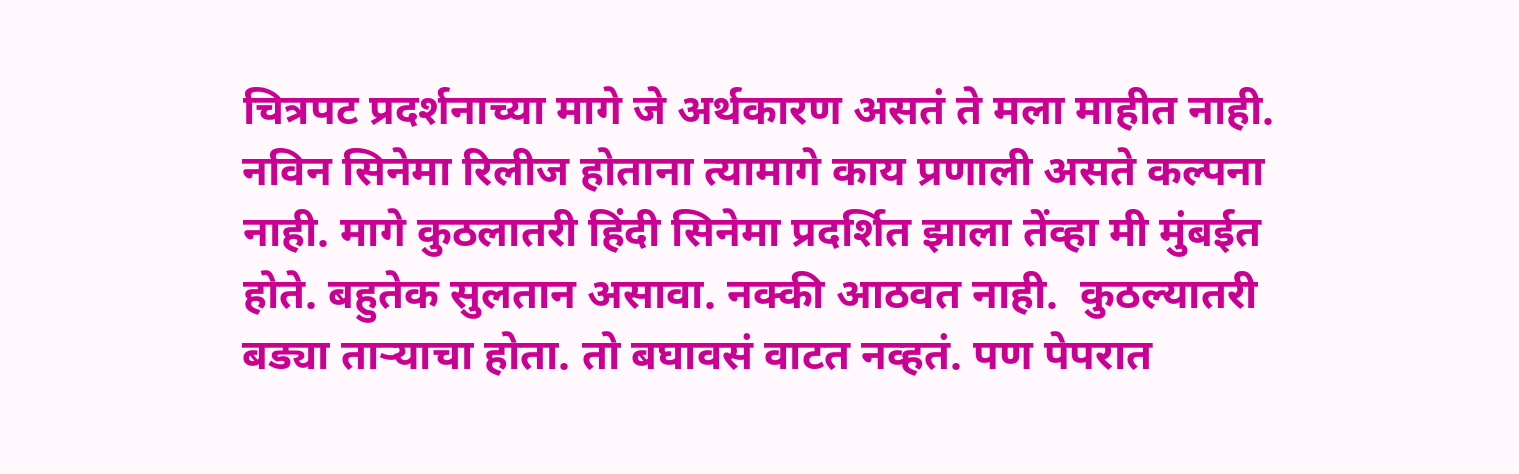चित्रपट प्रदर्शनाच्या मागे जे अर्थकारण असतं ते मला माहीत नाही. नविन सिनेमा रिलीज होताना त्यामागे काय प्रणाली असते कल्पना नाही. मागे कुठलातरी हिंदी सिनेमा प्रदर्शित झाला तेंव्हा मी मुंबईत होते. बहुतेक सुलतान असावा. नक्की आठवत नाही.  कुठल्यातरी बड्या ताऱ्याचा होता. तो बघावसं वाटत नव्हतं. पण पेपरात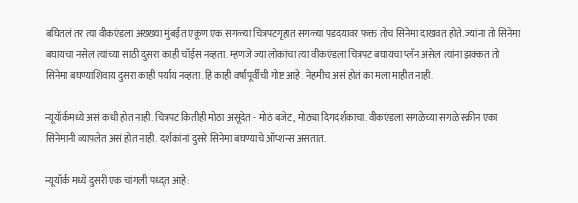बघितलं तर त्या वीकएंडला अख्ख्या मुंबईत एकूण एक सगळ्या चित्रपटगृहात सगळ्या पडदयावर फक्त तोच सिनेमा दाखवत होते. ज्यांना तो सिनेमा बघायचा नसेल त्यांच्या साठी दुसरा काही चॉईस नव्हता. म्हणजे ज्या लोकांचा त्या वीकएंडला चित्रपट बघायचा प्लॅन असेल त्यांना झक्कत तो सिनेमा बघण्याशिवाय दुसरा काही पर्याय नव्हता. हि काही वर्षांपूर्वीची गोष्ट आहे. नेहमीच असं होतं का मला माहीत नाही.

न्यूयॉर्कमध्ये असं कधी होत नाही. चित्रपट कितीही मोठा असूदेत - मोठं बजेट, मोठ्या दिगदर्शकाचा. वीकएंडला सगळेच्या सगळे स्क्रीन एका सिनेमानी व्यापलेत असं होत नाही. दर्शकांनां दुसरे सिनेमा बघण्याचे ऑप्शन्स असतात.

न्यूयॉर्क मध्ये दुसरी एक चांगली पध्द्त आहे: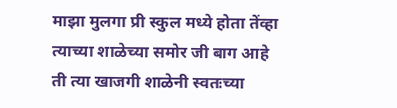माझा मुलगा प्री स्कुल मध्ये होता तेंव्हा त्याच्या शाळेच्या समोर जी बाग आहे ती त्या खाजगी शाळेनी स्वतःच्या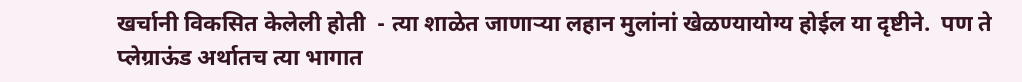खर्चानी विकसित केलेली होती  - त्या शाळेत जाणाऱ्या लहान मुलांनां खेळण्यायोग्य होईल या दृष्टीने.  पण ते प्लेग्राऊंड अर्थातच त्या भागात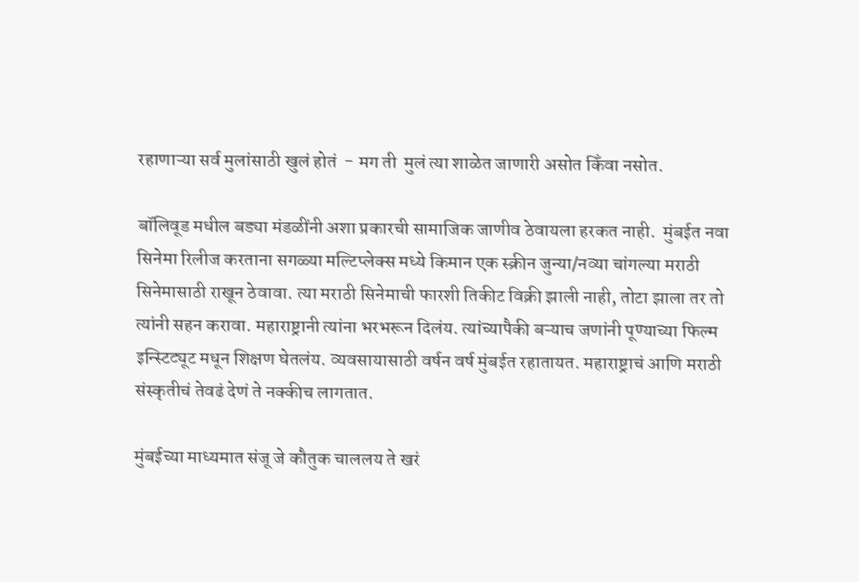रहाणाऱ्या सर्व मुलांसाठी खुलं होतं  - मग ती  मुलं त्या शाळेत जाणारी असोत किँवा नसोत.

बॉलिवूड मधील बड्या मंडळींनी अशा प्रकारची सामाजिक जाणीव ठेवायला हरकत नाही.  मुंबईत नवा सिनेमा रिलीज करताना सगळ्या मल्टिप्लेक्स मध्ये किमान एक स्क्रीन जुन्या/नव्या चांगल्या मराठी सिनेमासाठी राखून ठेवावा. त्या मराठी सिनेमाची फारशी तिकीट विक्री झाली नाही, तोटा झाला तर तो त्यांनी सहन करावा. महाराष्ट्रानी त्यांना भरभरून दिलंय. त्यांच्यापैकी बऱ्याच जणांनी पूण्याच्या फिल्म इन्स्टिट्यूट मधून शिक्षण घेतलंय. व्यवसायासाठी वर्षन वर्ष मुंबईत रहातायत. महाराष्ट्राचं आणि मराठी संस्कृतीचं तेवढं देणं ते नक्कीच लागतात.

मुंबईच्या माध्यमात संजू जे कौतुक चाललय ते खरं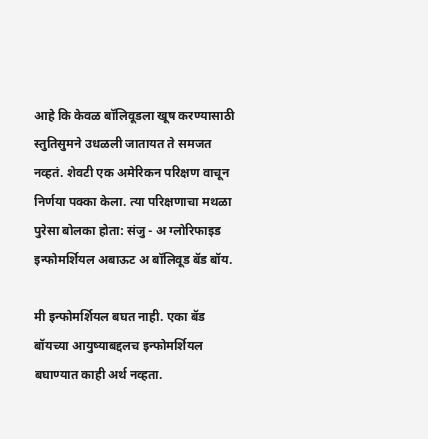आहे कि केवळ बॉलिवूडला खूष करण्यासाठी स्तुतिसुमने उधळली जातायत ते समजत नव्हतं. शेवटी एक अमेरिकन परिक्षण वाचून निर्णया पक्का केला. त्या परिक्षणाचा मथळा पुरेसा बोलका होता: संजु - अ ग्लोरिफाइड इन्फोमर्शियल अबाऊट अ बॉलिवूड बॅड बॉय.

मी इन्फोमर्शियल बघत नाही. एका बॅड बॉयच्या आयुष्याबद्दलच इन्फोमर्शियल बघाण्यात काही अर्थ नव्हता.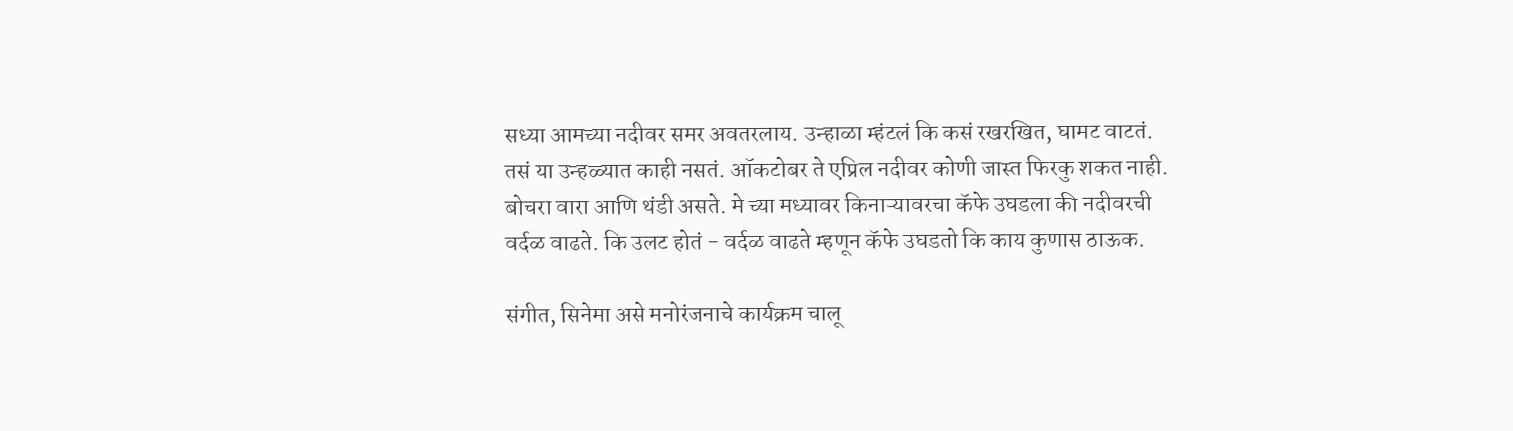सध्या आमच्या नदीवर समर अवतरलाय. उन्हाळा म्हंटलं कि कसं रखरखित, घामट वाटतं.  तसं या उन्हळ्यात काही नसतं. ऑकटोबर ते एप्रिल नदीवर कोणी जास्त फिरकु शकत नाही. बोचरा वारा आणि थंडी असते. मे च्या मध्यावर किनाऱ्यावरचा कॅफे उघडला की नदीवरची वर्दळ वाढते. कि उलट होतं - वर्दळ वाढते म्हणून कॅफे उघडतो कि काय कुणास ठाऊक.

संगीत, सिनेमा असे मनोरंजनाचे कार्यक्रम चालू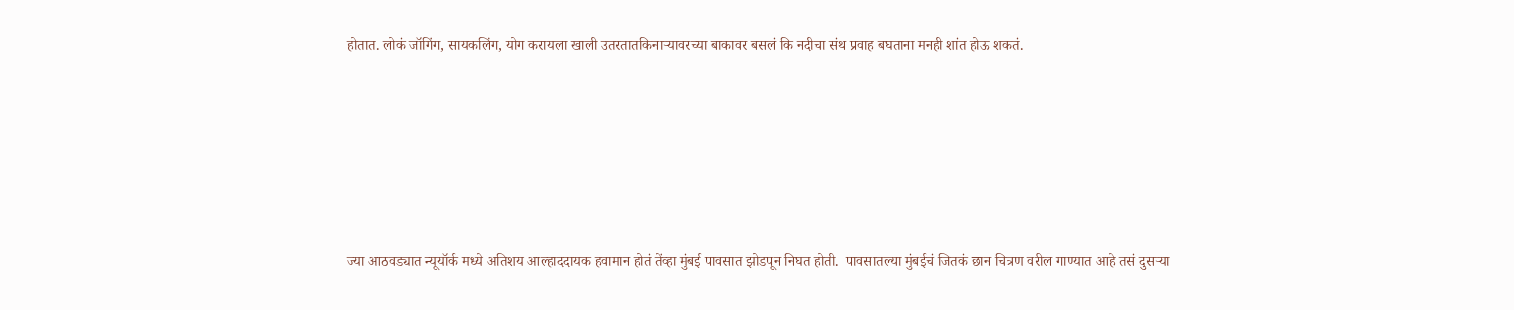होतात. लोकं जॉगिंग, सायकलिंग, योग करायला खाली उतरतातकिनाऱ्यावरच्या बाकावर बसलं कि नदीचा संथ प्रवाह बघताना मनही शांत होऊ शकतं.







ज्या आठवड्यात न्यूयॉर्क मध्ये अतिशय आल्हाददायक हवामान होतं तेंव्हा मुंबई पावसात झोडपून निघत होती.  पावसातल्या मुंबईचं जितकं छान चित्रण वरील गाण्यात आहे तसं दुसऱ्या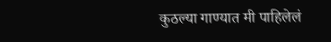कुठल्या गाण्यात मी पाहिलेलं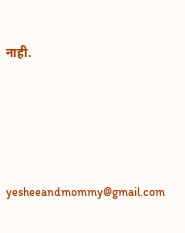नाही.




yesheeandmommy@gmail.com